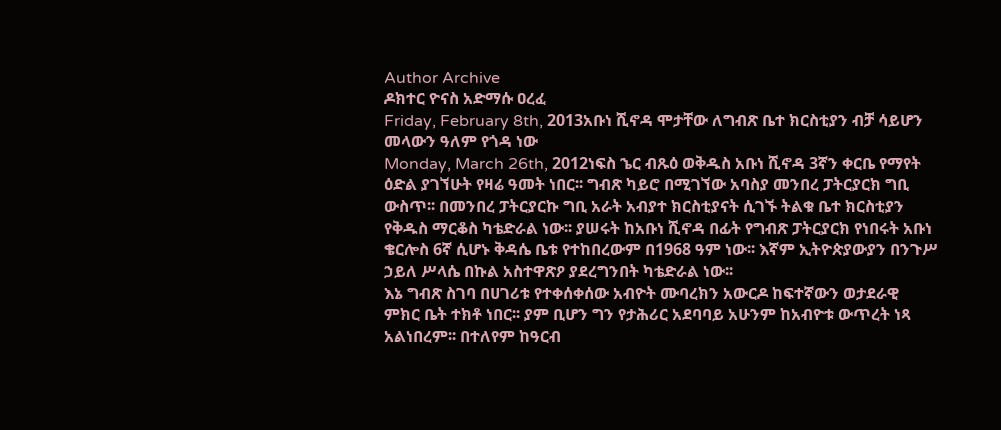Author Archive
ዶክተር ዮናስ አድማሱ ዐረፈ
Friday, February 8th, 2013አቡነ ሺኖዳ ሞታቸው ለግብጽ ቤተ ክርስቲያን ብቻ ሳይሆን መላውን ዓለም የጎዳ ነው
Monday, March 26th, 2012ነፍስ ኄር ብጹዕ ወቅዱስ አቡነ ሺኖዳ 3ኛን ቀርቤ የማየት ዕድል ያገኘሁት የዛሬ ዓመት ነበር፡፡ ግብጽ ካይሮ በሚገኘው አባስያ መንበረ ፓትርያርክ ግቢ ውስጥ፡፡ በመንበረ ፓትርያርኩ ግቢ አራት አብያተ ክርስቲያናት ሲገኙ ትልቁ ቤተ ክርስቲያን የቅዱስ ማርቆስ ካቴድራል ነው፡፡ ያሠሩት ከአቡነ ሺኖዳ በፊት የግብጽ ፓትርያርክ የነበሩት አቡነ ቄርሎስ 6ኛ ሲሆኑ ቅዳሴ ቤቱ የተከበረውም በ1968 ዓም ነው፡፡ እኛም ኢትዮጵያውያን በንጉሥ ኃይለ ሥላሴ በኩል አስተዋጽዖ ያደረግንበት ካቴድራል ነው፡፡
እኔ ግብጽ ስገባ በሀገሪቱ የተቀሰቀሰው አብዮት ሙባረክን አውርዶ ከፍተኛውን ወታደራዊ ምክር ቤት ተክቶ ነበር፡፡ ያም ቢሆን ግን የታሕሪር አደባባይ አሁንም ከአብዮቱ ውጥረት ነጻ አልነበረም፡፡ በተለየም ከዓርብ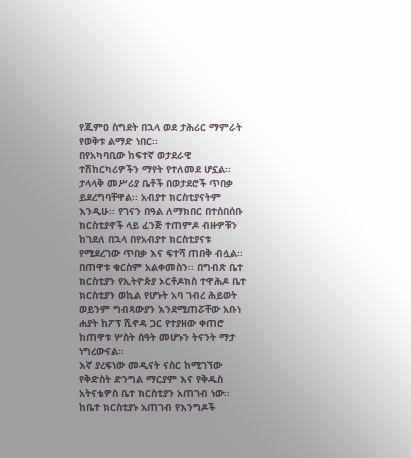የጁምዐ ስግደት በኋላ ወደ ታሕሪር ማምራት የወቅቱ ልማድ ነበር፡፡
በየአካባቢው ከፍተኛ ወታደራዊ ተሽከርካሪዎችን ማየት የተለመደ ሆኗል፡፡ ታላላቅ መሥሪያ ቤቶች በወታደሮች ጥበቃ ይደረግባቸዋል፡፡ አብያተ ክርስቲያናትም እንዲሁ፡፡ የገናን በዓል ለማክበር በተሰበሰቡ ክርስቲያኖች ላይ ፈንጅ ተጠምዶ ብዙዎቹን ከገደለ በኋላ በየአብያተ ክርስቲያናቱ የሚደረገው ጥበቃ እና ፍተሻ ጠበቅ ብሏል፡፡
በጠዋቱ ቁርስም አልቀመስን፡፡ በግብጽ ቤተ ክርስቲያን የኢትዮጵያ ኦርቶዶክስ ተዋሕዶ ቤተ ክርስቲያን ወኪል የሆኑት አባ ገብረ ሕይወት ወይንም ግብጻውያን እንደሚጠሯቸው አቡነ ሐያት ከፖፕ ሺኖዳ ጋር የተያዘው ቀጠሮ ከጠዋቱ ሦስት ሰዓት መሆኑን ትናንት ማታ ነግረውናል፡፡
እኛ ያረፍነው መዲናት ናስር ከሚገኘው የቅድስት ድንግል ማርያም እና የቅዱስ አትናቴዎስ ቤተ ክርስቲያን አጠገብ ነው፡፡ ከቤተ ክርስቲያኑ አጠገብ የእንግዶች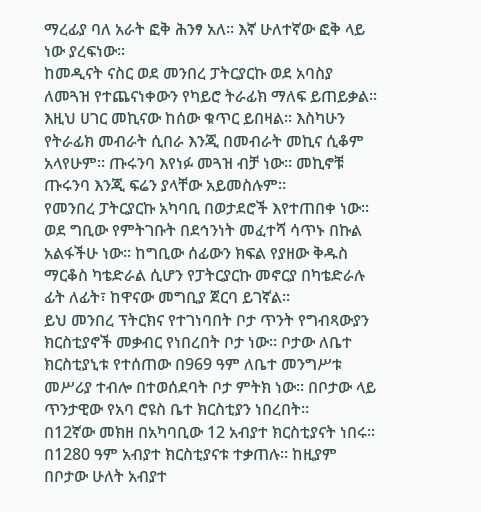ማረፊያ ባለ አራት ፎቅ ሕንፃ አለ፡፡ እኛ ሁለተኛው ፎቅ ላይ ነው ያረፍነው፡፡
ከመዲናት ናስር ወደ መንበረ ፓትርያርኩ ወደ አባስያ ለመጓዝ የተጨናነቀውን የካይሮ ትራፊክ ማለፍ ይጠይቃል፡፡ እዚህ ሀገር መኪናው ከሰው ቁጥር ይበዛል፡፡ እስካሁን የትራፊክ መብራት ሲበራ እንጂ በመብራት መኪና ሲቆም አላየሁም፡፡ ጡሩንባ እየነፉ መጓዝ ብቻ ነው፡፡ መኪኖቹ ጡሩንባ እንጂ ፍሬን ያላቸው አይመስሉም፡፡
የመንበረ ፓትርያርኩ አካባቢ በወታደሮች እየተጠበቀ ነው፡፡ ወደ ግቢው የምትገቡት በደኅንነት መፈተሻ ሳጥኑ በኩል አልፋችሁ ነው፡፡ ከግቢው ሰፊውን ክፍል የያዘው ቅዱስ ማርቆስ ካቴድራል ሲሆን የፓትርያርኩ መኖርያ በካቴድራሉ ፊት ለፊት፣ ከዋናው መግቢያ ጀርባ ይገኛል፡፡
ይህ መንበረ ፕትርክና የተገነባበት ቦታ ጥንት የግብጻውያን ክርስቲያኖች መቃብር የነበረበት ቦታ ነው፡፡ ቦታው ለቤተ ክርስቲያኒቱ የተሰጠው በ969 ዓም ለቤተ መንግሥቱ መሥሪያ ተብሎ በተወሰደባት ቦታ ምትክ ነው፡፡ በቦታው ላይ ጥንታዊው የአባ ሮዩስ ቤተ ክርስቲያን ነበረበት፡፡
በ12ኛው መክዘ በአካባቢው 12 አብያተ ክርስቲያናት ነበሩ፡፡ በ1280 ዓም አብያተ ክርስቲያናቱ ተቃጠሉ፡፡ ከዚያም በቦታው ሁለት አብያተ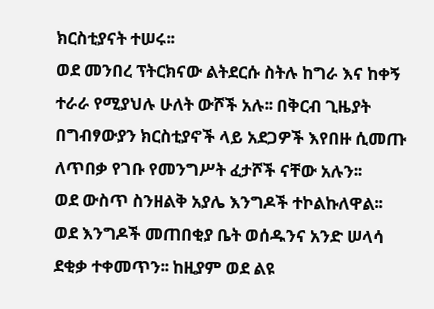ክርስቲያናት ተሠሩ፡፡
ወደ መንበረ ፕትርክናው ልትደርሱ ስትሉ ከግራ እና ከቀኝ ተራራ የሚያህሉ ሁለት ውሾች አሉ፡፡ በቅርብ ጊዜያት በግብፃውያን ክርስቲያኖች ላይ አደጋዎች እየበዙ ሲመጡ ለጥበቃ የገቡ የመንግሥት ፈታሾች ናቸው አሉን፡፡
ወደ ውስጥ ስንዘልቅ አያሌ እንግዶች ተኮልኩለዋል፡፡ ወደ እንግዶች መጠበቂያ ቤት ወሰዱንና አንድ ሠላሳ ደቂቃ ተቀመጥን፡፡ ከዚያም ወደ ልዩ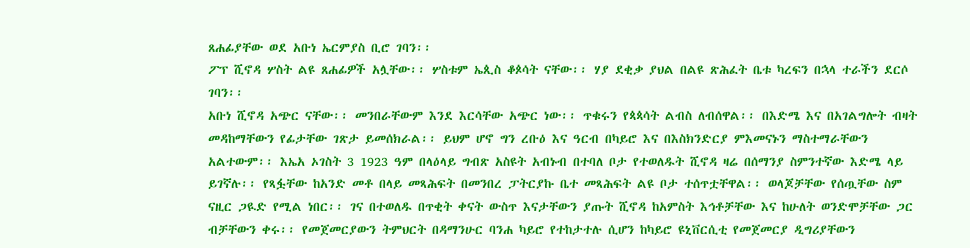ጸሐፊያቸው ወደ አቡነ ኤርምያስ ቢሮ ገባን፡፡
ፖፕ ሺኖዳ ሦስት ልዩ ጸሐፊዎች አሏቸው፡፡ ሦስቱም ኤጲስ ቆጶሳት ናቸው፡፡ ሃያ ደቂቃ ያህል በልዩ ጽሕፈት ቤቱ ካረፍን በኋላ ተራችን ደርሶ ገባን፡፡
አቡነ ሺኖዳ አጭር ናቸው፡፡ መንበራቸውም እንደ እርሳቸው አጭር ነው፡፡ ጥቁሩን የጳጳሳት ልብስ ለብሰዋል፡፡ በእድሜ እና በአገልግሎት ብዛት መዳከማቸውን የፊታቸው ገጽታ ይመሰክራል፡፡ ይህም ሆኖ ግን ረቡዕ እና ዓርብ በካይሮ እና በእስክንድርያ ምእመናኑን ማስተማራቸውን አልተውም፡፡ እኤአ ኦገስት 3 1923 ዓም በላዕላይ ግብጽ አስዩት አብኑብ በተባለ ቦታ የተወለዱት ሺኖዳ ዛሬ በሰማንያ ስምንተኛው እድሜ ላይ ይገኛሉ፡፡ የጻፏቸው ከአንድ መቶ በላይ መጻሕፍት በመንበረ ፓትርያኩ ቤተ መጻሕፍት ልዩ ቦታ ተሰጥቷቸዋል፡፡ ወላጆቻቸው የሰጧቸው ስም ናዚር ጋዪድ የሚል ነበር፡፡ ገና በተወለዱ በጥቂት ቀናት ውስጥ እናታቸውን ያጡት ሺኖዳ ከአምስት እኅቶቻቸው እና ከሁለት ወንድሞቻቸው ጋር ብቻቸውን ቀሩ፡፡ የመጀመርያውን ትምህርት በዳማንሁር ባንሐ ካይሮ የተከታተሉ ሲሆን ከካይሮ ዩኒቨርሲቲ የመጀመርያ ዲግሪያቸውን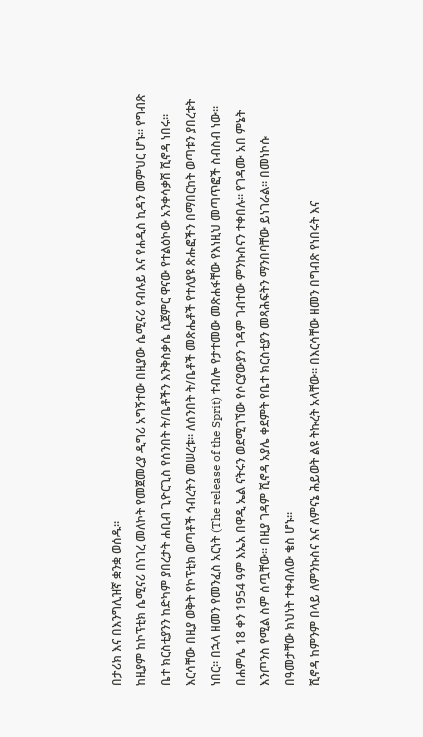በታሪክ እና በእንግሊዝኛ ቋንቋ ወሰዱ፡፡
ከዚያም ከኮፕቲክ ሴሚናሪ በነገረ መለኮት የመጀመረያ ዲግሪ አግኝተው በዚያው ሴሚናሪ የብሉይ እና የሐዲስ ኪዳን መምህር ሆኑ፡፡ የግብጽ ቤተ ክርስቲያንን ከድካም ያበረታት ሐቢብ ጊዮርጊስ የሰንበት ት/ቤቶችን እንቅስቃሴ ሲጀምር ዋናው የተልዕኮው አንቀሳቃሽ ሺኖዳ ነበሩ፡፡ እርሳቸው በዚያ ወቅት የኮፕቲክ ወጣቶች ኅብረትን መሠረቱ፡፡ ለሰንበት ት/ቤቶች መጽሔቶች የተለያዩ ጽሑፎችን በማበርከት ወጣቱን ያበረቱት ነበር፡፡ በኋላ ዘመን የመንፈስ አርነት (The release of the Sprit) ተብሎ የታተመው መጽሐፋቸው የእነዚህ መጣጥፎች ስብስብ ነው፡፡
በሐምሌ 18 ቀን 1954 ዓም እኤአ በዋዲ ኤል ናትሩን ወደሚገኘው የሶርያውያን ገዳም ገብተው ምንኩስናን ተቀበሉ፡፡ የገዳሙ አበ ምኔት እንጦንስ የሚል ስም ሰጧቸው፡፡ በዚያ ገዳም ሺኖዳ አያሌ ቀደምት የቤተ ክርስቲያን መጻሕፍትን ማንበባቸው ይነገራል፡፡ በመነኮሱ በዓመታቸው ክህነት ተቀብለው ቄስ ሆኑ፡፡
ሺኖዳ ከምንም በላይ ለምንኩስና እና ለምናኔ ሕይወት ልዩ ትኩረት አላቸው፡፡ በእርሳቸው ዘመን በግብጽ የነበሩት እና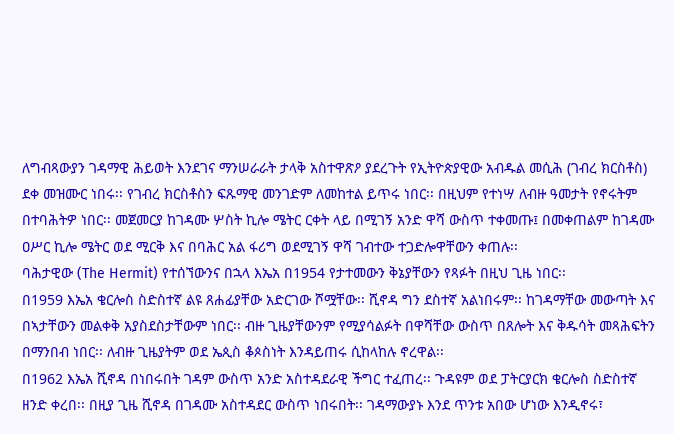ለግብጻውያን ገዳማዊ ሕይወት እንደገና ማንሠራራት ታላቅ አስተዋጽዖ ያደረጉት የኢትዮጵያዊው አብዱል መሲሕ (ገብረ ክርስቶስ) ደቀ መዝሙር ነበሩ፡፡ የገብረ ክርስቶስን ፍጹማዊ መንገድም ለመከተል ይጥሩ ነበር፡፡ በዚህም የተነሣ ለብዙ ዓመታት የኖሩትም በተባሕትዎ ነበር፡፡ መጀመርያ ከገዳሙ ሦስት ኪሎ ሜትር ርቀት ላይ በሚገኝ አንድ ዋሻ ውስጥ ተቀመጡ፤ በመቀጠልም ከገዳሙ ዐሥር ኪሎ ሜትር ወደ ሚርቅ እና በባሕር አል ፋሪግ ወደሚገኝ ዋሻ ገብተው ተጋድሎዋቸውን ቀጠሉ፡፡
ባሕታዊው (The Hermit) የተሰኘውንና በኋላ እኤአ በ1954 የታተመውን ቅኔያቸውን የጻፉት በዚህ ጊዜ ነበር፡፡
በ1959 እኤአ ቄርሎስ ስድስተኛ ልዩ ጸሐፊያቸው አድርገው ሾሟቸው፡፡ ሺኖዳ ግን ደስተኛ አልነበሩም፡፡ ከገዳማቸው መውጣት እና በኣታቸውን መልቀቅ አያስደስታቸውም ነበር፡፡ ብዙ ጊዜያቸውንም የሚያሳልፉት በዋሻቸው ውስጥ በጸሎት እና ቅዱሳት መጻሕፍትን በማንበብ ነበር፡፡ ለብዙ ጊዜያትም ወደ ኤጲስ ቆጶስነት እንዳይጠሩ ሲከላከሉ ኖረዋል፡፡
በ1962 እኤአ ሺኖዳ በነበሩበት ገዳም ውስጥ አንድ አስተዳደራዊ ችግር ተፈጠረ፡፡ ጉዳዩም ወደ ፓትርያርክ ቄርሎስ ስድስተኛ ዘንድ ቀረበ፡፡ በዚያ ጊዜ ሺኖዳ በገዳሙ አስተዳደር ውስጥ ነበሩበት፡፡ ገዳማውያኑ እንደ ጥንቱ አበው ሆነው እንዲኖሩ፣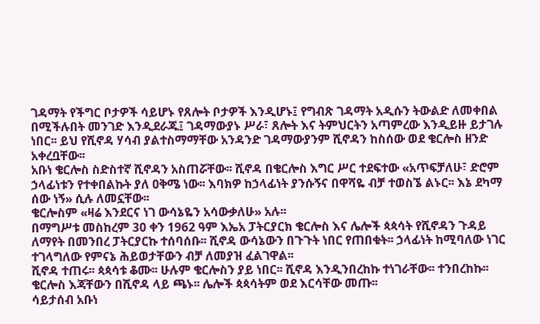ገዳማት የችግር ቦታዎች ሳይሆኑ የጸሎት ቦታዎች እንዲሆኑ፤ የግብጽ ገዳማት አዲሱን ትውልድ ለመቀበል በሚችሉበት መንገድ እንዲደራጁ፤ ገዳማውያኑ ሥራ፣ ጸሎት እና ትምህርትን አጣምረው እንዲይዙ ይታገሉ ነበር፡፡ ይህ የሺኖዳ ሃሳብ ያልተስማማቸው አንዳንድ ገዳማውያንም ሺኖዳን ከስሰው ወደ ቄርሎስ ዘንድ አቀረቧቸው፡፡
አቡነ ቄርሎስ ስድስተኛ ሺኖዳን አስጠሯቸው፡፡ ሺኖዳ በቄርሎስ እግር ሥር ተደፍተው «አጥፍቻለሁ፣ ድሮም ኃላፊነቱን የተቀበልኩት ያለ ዐቅሜ ነው፡፡ እባክዎ ከኃላፊነት ያንሱኝና በዋሻዬ ብቻ ተወስኜ ልኑር፡፡ እኔ ደካማ ሰው ነኝ» ሲሉ ለመኗቸው፡፡
ቄርሎስም «ዛሬ እንደርና ነገ ውሳኔዬን አሳውቃለሁ» አሉ፡፡
በማግሥቱ መስከረም 30 ቀን 1962 ዓም እኤአ ፓትርያርክ ቄርሎስ እና ሌሎች ጳጳሳት የሺኖዳን ጉዳይ ለማየት በመንበረ ፓትርያርኩ ተሰባሰቡ፡፡ ሺኖዳ ውሳኔውን በጉጉት ነበር የጠበቁት፡፡ ኃላፊነት ከሚባለው ነገር ተገላግለው የምናኔ ሕይወታቸውን ብቻ ለመያዝ ፈልገዋል፡፡
ሺኖዳ ተጠሩ፡፡ ጳጳሳቱ ቆሙ፡፡ ሁሉም ቄርሎስን ያይ ነበር፡፡ ሺኖዳ እንዲንበረከኩ ተነገራቸው፡፡ ተንበረከኩ፡፡ ቄርሎስ እጃቸውን በሺኖዳ ላይ ጫኑ፡፡ ሌሎች ጳጳሳትም ወደ እርሳቸው መጡ፡፡
ሳይታሰብ አቡነ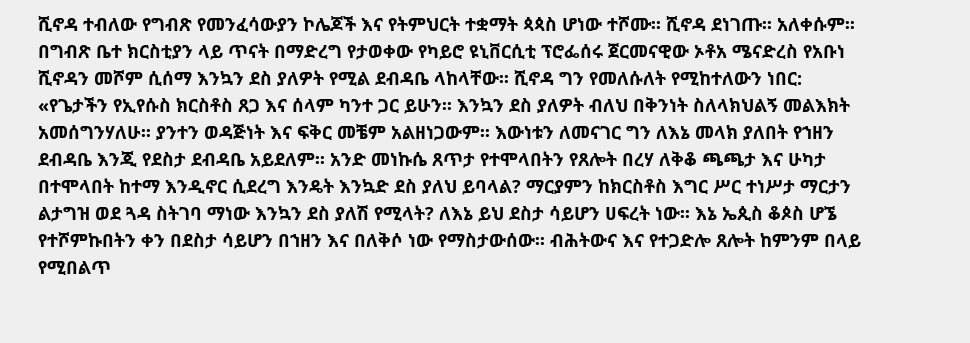ሺኖዳ ተብለው የግብጽ የመንፈሳውያን ኮሌጆች እና የትምህርት ተቋማት ጳጳስ ሆነው ተሾሙ፡፡ ሺኖዳ ደነገጡ፡፡ አለቀሱም፡፡
በግብጽ ቤተ ክርስቲያን ላይ ጥናት በማድረግ የታወቀው የካይሮ ዩኒቨርሲቲ ፕሮፌሰሩ ጀርመናዊው ኦቶአ ሜናድረስ የአቡነ ሺኖዳን መሾም ሲሰማ እንኳን ደስ ያለዎት የሚል ደብዳቤ ላከላቸው፡፡ ሺኖዳ ግን የመለሱለት የሚከተለውን ነበር:
«የጌታችን የኢየሱስ ክርስቶስ ጸጋ እና ሰላም ካንተ ጋር ይሁን፡፡ እንኳን ደስ ያለዎት ብለህ በቅንነት ስለላክህልኝ መልእክት አመሰግንሃለሁ፡፡ ያንተን ወዳጅነት እና ፍቅር መቼም አልዘነጋውም፡፡ እውነቱን ለመናገር ግን ለእኔ መላክ ያለበት የኀዘን ደብዳቤ እንጂ የደስታ ደብዳቤ አይደለም፡፡ አንድ መነኩሴ ጸጥታ የተሞላበትን የጸሎት በረሃ ለቅቆ ጫጫታ እና ሁካታ በተሞላበት ከተማ እንዲኖር ሲደረግ እንዴት እንኳድ ደስ ያለህ ይባላል? ማርያምን ከክርስቶስ እግር ሥር ተነሥታ ማርታን ልታግዝ ወደ ጓዳ ስትገባ ማነው እንኳን ደስ ያለሽ የሚላት? ለእኔ ይህ ደስታ ሳይሆን ሀፍረት ነው፡፡ እኔ ኤጲስ ቆጶስ ሆኜ የተሾምኩበትን ቀን በደስታ ሳይሆን በኀዘን እና በለቅሶ ነው የማስታውሰው፡፡ ብሕትውና እና የተጋድሎ ጸሎት ከምንም በላይ የሚበልጥ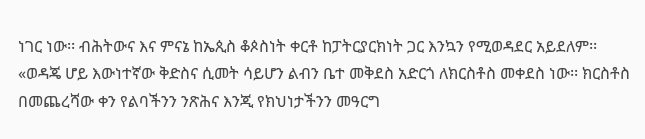ነገር ነው፡፡ ብሕትውና እና ምናኔ ከኤጲስ ቆጶስነት ቀርቶ ከፓትርያርክነት ጋር እንኳን የሚወዳደር አይደለም፡፡
«ወዳጄ ሆይ እውነተኛው ቅድስና ሲመት ሳይሆን ልብን ቤተ መቅደስ አድርጎ ለክርስቶስ መቀደስ ነው፡፡ ክርስቶስ በመጨረሻው ቀን የልባችንን ንጽሕና እንጂ የክህነታችንን መዓርግ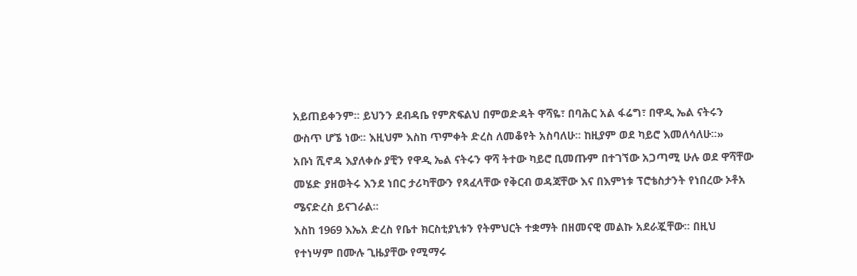አይጠይቀንም፡፡ ይህንን ደብዳቤ የምጽፍልህ በምወድዳት ዋሻዬ፣ በባሕር አል ፋሬግ፣ በዋዲ ኤል ናትሩን ውስጥ ሆኜ ነው፡፡ እዚህም እስከ ጥምቀት ድረስ ለመቆየት አስባለሁ፡፡ ከዚያም ወደ ካይሮ እመለሳለሁ፡፡»
አቡነ ሺኖዳ እያለቀሱ ያቺን የዋዲ ኤል ናትሩን ዋሻ ትተው ካይሮ ቢመጡም በተገኘው አጋጣሚ ሁሉ ወደ ዋሻቸው መሄድ ያዘወትሩ እንደ ነበር ታሪካቸውን የጻፈላቸው የቅርብ ወዳጃቸው እና በእምነቱ ፕሮቴስታንት የነበረው ኦቶአ ሜናድረስ ይናገራል፡፡
እስከ 1969 እኤአ ድረስ የቤተ ክርስቲያኒቱን የትምህርት ተቋማት በዘመናዊ መልኩ አደራጇቸው፡፡ በዚህ የተነሣም በሙሉ ጊዜያቸው የሚማሩ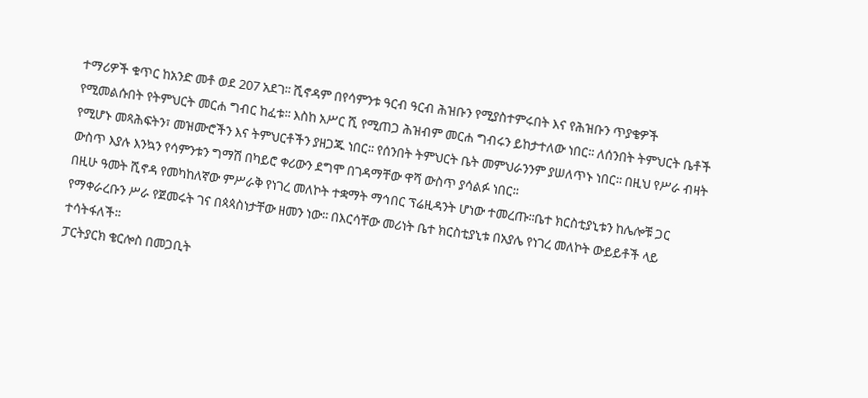ተማሪዎች ቁጥር ከአንድ መቶ ወደ 207 አደገ፡፡ ሺኖዳም በየሳምንቱ ዓርብ ዓርብ ሕዝቡን የሚያስተምሩበት እና የሕዝቡን ጥያቄዎች የሚመልሱበት የትምህርት መርሐ ግብር ከፈቱ፡፡ እስከ አሥር ሺ የሚጠጋ ሕዝብም መርሐ ግብሩን ይከታተለው ነበር፡፡ ለሰንበት ትምህርት ቤቶች የሚሆኑ መጻሕፍትን፣ መዝሙሮችን እና ትምህርቶችን ያዘጋጁ ነበር፡፡ የሰንበት ትምህርት ቤት መምህራንንም ያሠለጥኑ ነበር፡፡ በዚህ የሥራ ብዛት ውስጥ እያሉ እንኳን የሳምንቱን ግማሽ በካይሮ ቀሪውን ደግሞ በገዳማቸው ዋሻ ውስጥ ያሳልፉ ነበር፡፡
በዚሁ ዓመት ሺኖዳ የመካከለኛው ምሥራቅ የነገረ መለኮት ተቋማት ማኅበር ፕሬዚዳንት ሆነው ተመረጡ፡፡ቤተ ክርስቲያኒቱን ከሌሎቹ ጋር የማቀራረቡን ሥራ የጀመሩት ገና በጳጳስነታቸው ዘመን ነው፡፡ በእርሳቸው መሪነት ቤተ ክርስቲያኒቱ በአያሌ የነገረ መለኮት ውይይቶች ላይ ተሳትፋለች፡፡
ፓርትያርክ ቄርሎስ በመጋቢት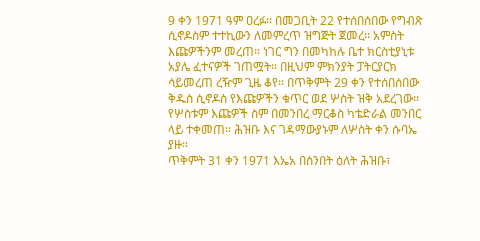9 ቀን 1971 ዓም ዐረፉ፡፡ በመጋቢት 22 የተሰበሰበው የግብጽ ሲኖዶስም ተተኪውን ለመምረጥ ዝግጅት ጀመረ፡፡ አምስት እጩዎችንም መረጠ፡፡ ነገር ግን በመካከሉ ቤተ ክርስቲያኒቱ አያሌ ፈተናዎች ገጠሟት፡፡ በዚህም ምክንያት ፓትርያርክ ሳይመረጠ ረዥም ጊዜ ቆየ፡፡ በጥቅምት 29 ቀን የተሰበሰበው ቅዱስ ሲኖዶስ የእጩዎችን ቁጥር ወደ ሦስት ዝቅ አደረገው፡፡ የሦስቱም እጩዎች ስም በመንበረ ማርቆስ ካቴድራል መንበር ላይ ተቀመጠ፡፡ ሕዝቡ እና ገዳማውያኑም ለሦስት ቀን ሱባኤ ያዙ፡፡
ጥቅምት 31 ቀን 1971 እኤአ በሰንበት ዕለት ሕዝቡ፣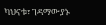ካህናቱ፣ ገዳማውያኑ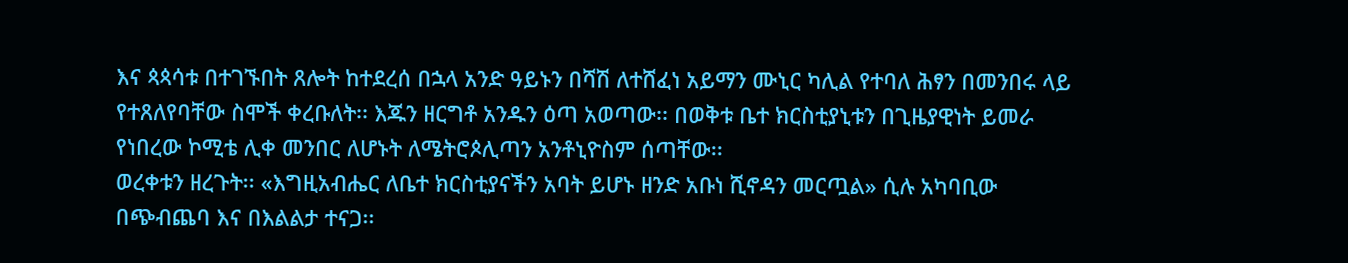እና ጳጳሳቱ በተገኙበት ጸሎት ከተደረሰ በኋላ አንድ ዓይኑን በሻሽ ለተሸፈነ አይማን ሙኒር ካሊል የተባለ ሕፃን በመንበሩ ላይ የተጸለየባቸው ስሞች ቀረቡለት፡፡ እጁን ዘርግቶ አንዱን ዕጣ አወጣው፡፡ በወቅቱ ቤተ ክርስቲያኒቱን በጊዜያዊነት ይመራ የነበረው ኮሚቴ ሊቀ መንበር ለሆኑት ለሜትሮጶሊጣን አንቶኒዮስም ሰጣቸው፡፡
ወረቀቱን ዘረጉት፡፡ «እግዚአብሔር ለቤተ ክርስቲያናችን አባት ይሆኑ ዘንድ አቡነ ሺኖዳን መርጧል» ሲሉ አካባቢው በጭብጨባ እና በእልልታ ተናጋ፡፡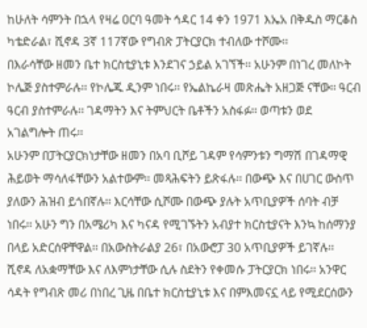ከሁለት ሳምንት በኋላ የዛሬ ዐርባ ዓመት ኅዳር 14 ቀን 1971 እኤአ በቅዱስ ማርቆስ ካቴድራል፣ ሺኖዳ 3ኛ 117ኛው የግብጽ ፓትርያርክ ተብለው ተሾሙ፡፡
በእራሳቸው ዘመን ቤተ ክርስቲያኒቱ እንደገና ኃይል አገኘች፡፡ አሁንም በነገረ መለኮት ኮሌጅ ያስተምራሉ፡፡ የኮሌጁ ዲንም ነበሩ፡፡ የኤልኬራዛ መጽሔት አዘጋጅ ናቸው፡፡ ዓርብ ዓርብ ያስተምራሉ፡፡ ገዳማትን እና ትምህርት ቤቶችን አስፋፉ፡፡ ወጣቱን ወደ አገልግሎት ጠሩ፡፡
አሁንም በፓትርያርክነታቸው ዘመን በአባ ቢሾይ ገዳም የሳምንቱን ግማሽ በገዳማዊ ሕይወት ማሳለፋቸውን አልተውም፡፡ መጻሕፍትን ይጽፋሉ፡፡ በውጭ እና በሀገር ውስጥ ያለውን ሕዝብ ይጎበኛሉ፡፡ እርሳቸው ሲሾሙ በውጭ ያሉት አጥቢያዎች ሰባት ብቻ ነበሩ፡፡ አሁን ግን በአሜሪካ እና ካናዳ የሚገኙትን አብያተ ክርስቲያናት እንኳ ከሰማንያ በላይ አድርሰዋቸዋል፡፡ በአውስትራልያ 26፣ በአውሮፓ 30 አጥቢያዎች ይገኛሉ፡፡
ሺኖዳ ለአቋማቸው እና ለእምነታቸው ሲሉ ስደትን የቀመሱ ፓትርያርክ ነበሩ፡፡ አንዋር ሳዳት የግብጽ መሪ በነበረ ጊዜ በቤተ ክርስቲያኒቱ እና በምእመናኗ ላይ የሚደርሰውን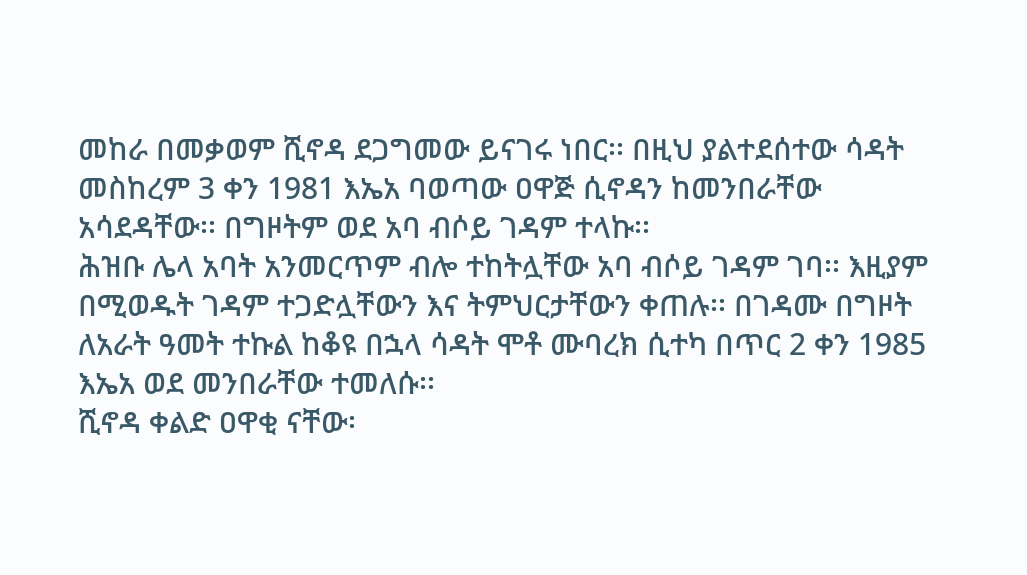መከራ በመቃወም ሺኖዳ ደጋግመው ይናገሩ ነበር፡፡ በዚህ ያልተደሰተው ሳዳት መስከረም 3 ቀን 1981 እኤአ ባወጣው ዐዋጅ ሲኖዳን ከመንበራቸው አሳደዳቸው፡፡ በግዞትም ወደ አባ ብሶይ ገዳም ተላኩ፡፡
ሕዝቡ ሌላ አባት አንመርጥም ብሎ ተከትሏቸው አባ ብሶይ ገዳም ገባ፡፡ እዚያም በሚወዱት ገዳም ተጋድሏቸውን እና ትምህርታቸውን ቀጠሉ፡፡ በገዳሙ በግዞት ለአራት ዓመት ተኩል ከቆዩ በኋላ ሳዳት ሞቶ ሙባረክ ሲተካ በጥር 2 ቀን 1985 እኤአ ወደ መንበራቸው ተመለሱ፡፡
ሺኖዳ ቀልድ ዐዋቂ ናቸው፡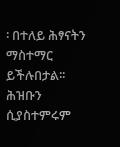፡ በተለይ ሕፃናትን ማስተማር ይችሉበታል፡፡ ሕዝቡን ሲያስተምሩም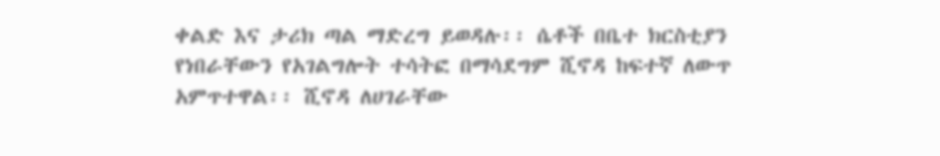ቀልድ እና ታሪክ ጣል ማድረግ ይወዳሉ፡፡ ሴቶች በቤተ ክርስቲያን የነበራቸውን የአገልግሎት ተሳትፎ በማሳደግም ሺኖዳ ከፍተኛ ለውጥ አምጥተዋል፡፡ ሺኖዳ ለሀገራቸው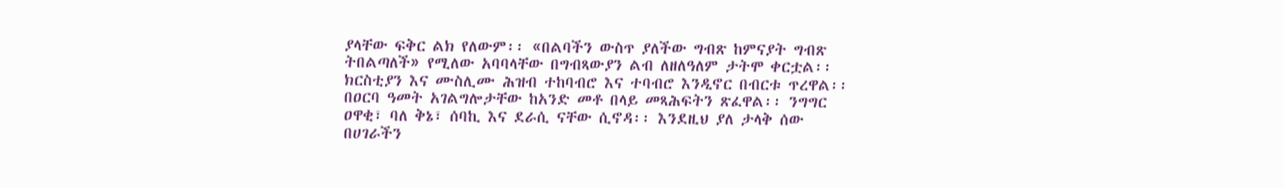ያላቸው ፍቅር ልክ የለውም፡፡ «በልባችን ውስጥ ያለችው ግብጽ ከምናያት ግብጽ ትበልጣለች» የሚለው አባባላቸው በግብጻውያን ልብ ለዘለዓለም ታትሞ ቀርቷል፡፡ ክርስቲያን እና ሙስሊሙ ሕዝብ ተከባብሮ እና ተባብሮ እንዲኖር በብርቱ ጥረዋል፡፡
በዐርባ ዓመት አገልግሎታቸው ከአንድ መቶ በላይ መጻሕፍትን ጽፈዋል፡፡ ንግግር ዐዋቂ፣ ባለ ቅኔ፣ ሰባኪ እና ደራሲ ናቸው ሲኖዳ፡፡ እንደዚህ ያለ ታላቅ ሰው በሀገራችን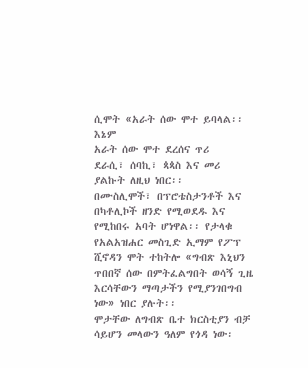ሲሞት «አራት ሰው ሞተ ይባላል፡፡ እኔም
አራት ሰው ሞተ ደረሰና ጥሪ
ደራሲ፣ ሰባኪ፣ ጳጳስ እና መሪ
ያልኩት ለዚህ ነበር፡፡
በሙስሊሞች፣ በፕሮቴስታንቶች እና በካቶሊኮች ዘንድ የሚወደዱ እና የሚከበሩ አባት ሆነዋል፡፡ የታላቁ የአልአዝሐር መስጊድ ኢማም የፖፕ ሺኖዳን ሞት ተከትሎ «ግብጽ እኒህን ጥበበኛ ሰው በምትፈልግበት ወሳኝ ጊዜ እርሳቸውን ማጣታችን የሚያንገበግብ ነው» ነበር ያሉት፡፡
ሞታቸው ለግብጽ ቤተ ክርስቲያን ብቻ ሳይሆን መላውን ዓለም የጎዳ ነው፡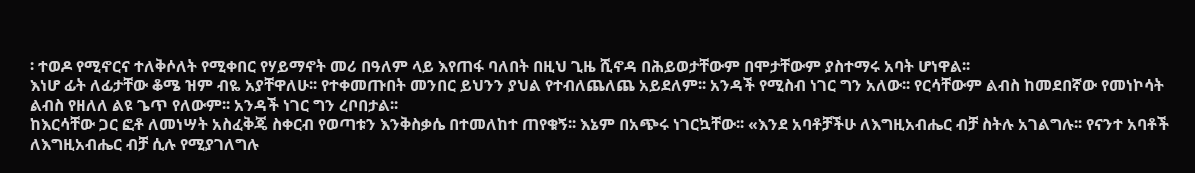፡ ተወዶ የሚኖርና ተለቅሶለት የሚቀበር የሃይማኖት መሪ በዓለም ላይ እየጠፋ ባለበት በዚህ ጊዜ ሺኖዳ በሕይወታቸውም በሞታቸውም ያስተማሩ አባት ሆነዋል፡፡
እነሆ ፊት ለፊታቸው ቆሜ ዝም ብዬ አያቸዋለሁ፡፡ የተቀመጡበት መንበር ይህንን ያህል የተብለጨለጨ አይደለም፡፡ አንዳች የሚስብ ነገር ግን አለው፡፡ የርሳቸውም ልብስ ከመደበኛው የመነኮሳት ልብስ የዘለለ ልዩ ጌጥ የለውም፡፡ አንዳች ነገር ግን ረቦበታል፡፡
ከእርሳቸው ጋር ፎቶ ለመነሣት አስፈቅጄ ስቀርብ የወጣቱን እንቅስቃሴ በተመለከተ ጠየቁኝ፡፡ እኔም በአጭሩ ነገርኳቸው፡፡ «እንደ አባቶቻችሁ ለእግዚአብሔር ብቻ ስትሉ አገልግሉ፡፡ የናንተ አባቶች ለእግዚአብሔር ብቻ ሲሉ የሚያገለግሉ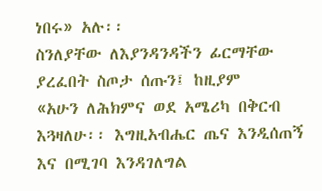ነበሩ» አሉ፡፡
ስንለያቸው ለእያንዳንዳችን ፊርማቸው ያረፈበት ስጦታ ሰጡን፤ ከዚያም
«አሁን ለሕክምና ወደ አሜሪካ በቅርብ እጓዛለሁ፡፡ እግዚአብሔር ጤና እንዲሰጠኝ እና በሚገባ እንዳገለግል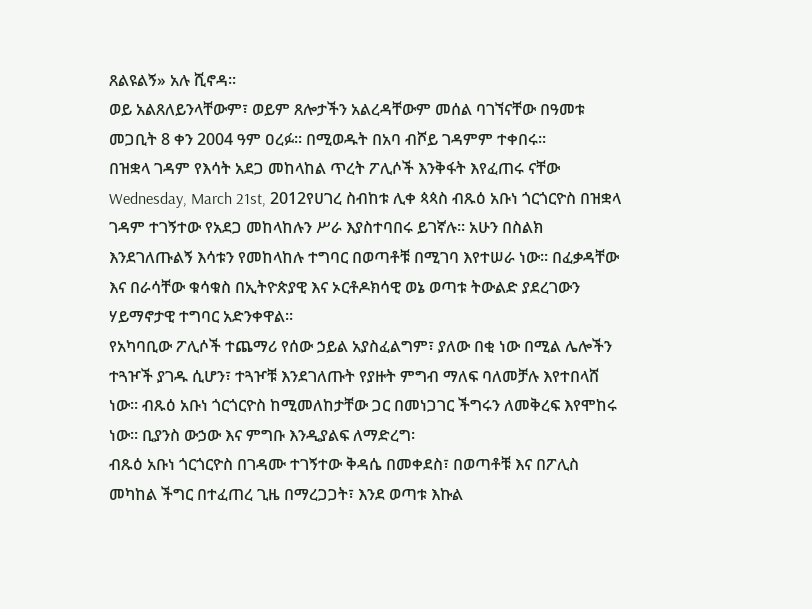ጸልዩልኝ» አሉ ሺኖዳ፡፡
ወይ አልጸለይንላቸውም፣ ወይም ጸሎታችን አልረዳቸውም መሰል ባገኘናቸው በዓመቱ መጋቢት 8 ቀን 2004 ዓም ዐረፉ፡፡ በሚወዱት በአባ ብሾይ ገዳምም ተቀበሩ፡፡
በዝቋላ ገዳም የእሳት አደጋ መከላከል ጥረት ፖሊሶች እንቅፋት እየፈጠሩ ናቸው
Wednesday, March 21st, 2012የሀገረ ስብከቱ ሊቀ ጳጳስ ብጹዕ አቡነ ጎርጎርዮስ በዝቋላ ገዳም ተገኝተው የአደጋ መከላከሉን ሥራ እያስተባበሩ ይገኛሉ፡፡ አሁን በስልክ እንደገለጡልኝ እሳቱን የመከላከሉ ተግባር በወጣቶቹ በሚገባ እየተሠራ ነው፡፡ በፈቃዳቸው እና በራሳቸው ቁሳቁስ በኢትዮጵያዊ እና ኦርቶዶክሳዊ ወኔ ወጣቱ ትውልድ ያደረገውን ሃይማኖታዊ ተግባር አድንቀዋል፡፡
የአካባቢው ፖሊሶች ተጨማሪ የሰው ኃይል አያስፈልግም፣ ያለው በቂ ነው በሚል ሌሎችን ተጓዦች ያገዱ ሲሆን፣ ተጓዦቹ እንደገለጡት የያዙት ምግብ ማለፍ ባለመቻሉ እየተበላሸ ነው፡፡ ብጹዕ አቡነ ጎርጎርዮስ ከሚመለከታቸው ጋር በመነጋገር ችግሩን ለመቅረፍ እየሞከሩ ነው፡፡ ቢያንስ ውኃው እና ምግቡ እንዲያልፍ ለማድረግ፡
ብጹዕ አቡነ ጎርጎርዮስ በገዳሙ ተገኝተው ቅዳሴ በመቀደስ፣ በወጣቶቹ እና በፖሊስ መካከል ችግር በተፈጠረ ጊዜ በማረጋጋት፣ እንደ ወጣቱ እኩል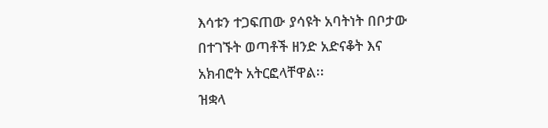እሳቱን ተጋፍጠው ያሳዩት አባትነት በቦታው በተገኙት ወጣቶች ዘንድ አድናቆት እና አክብሮት አትርፎላቸዋል፡፡
ዝቋላ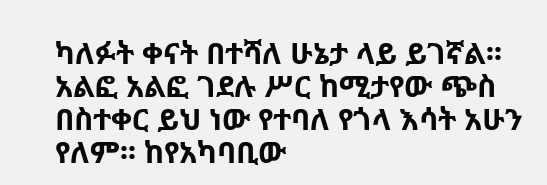ካለፉት ቀናት በተሻለ ሁኔታ ላይ ይገኛል፡፡ አልፎ አልፎ ገደሉ ሥር ከሚታየው ጭስ በስተቀር ይህ ነው የተባለ የጎላ እሳት አሁን የለም፡፡ ከየአካባቢው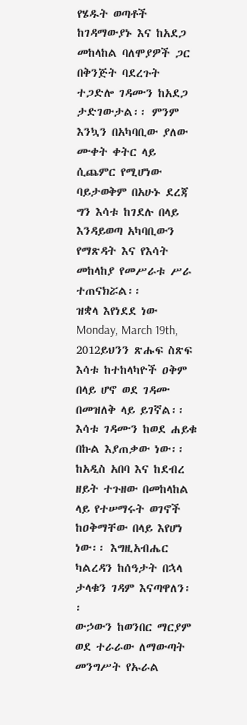የሄዱት ወጣቶች ከገዳማውያኑ እና ከአደጋ መከላከል ባለሞያዎች ጋር በቅንጅት ባደረጉት ተጋድሎ ገዳሙን ከአደጋ ታድገውታል፡፡ ምንም እንኳን በአካባቢው ያለው ሙቀት ቀትር ላይ ሲጨምር የሚሆነው ባይታወቅም በአሁኑ ደረጃ ግን እሳቱ ከገደሉ በላይ እንዳይወጣ አካባቢውን የማጽዳት እና የእሳት መከላከያ የመሥራቱ ሥራ ተጠናክሯል፡፡
ዝቋላ እየነደደ ነው
Monday, March 19th, 2012ይህንን ጽሑፍ ስጽፍ እሳቱ ከተከላካዮች ዐቅም በላይ ሆኖ ወደ ገዳሙ በመዝለቅ ላይ ይገኛል፡፡ እሳቱ ገዳሙን ከወደ ሐይቁ በኩል እያጠቃው ነው፡፡ ከአዲስ አበባ እና ከደብረ ዘይት ተጉዘው በመከላከል ላይ የተሠማሩት ወገኖች ከዐቅማቸው በላይ እየሆነ ነው፡፡ እግዚአብሔር ካልረዳን ከሰዓታት በኋላ ታላቁን ገዳም እናጣዋለን፡፡
ውኃውን ከወንበር ማርያም ወደ ተራራው ለማውጣት መንግሥት የኡራል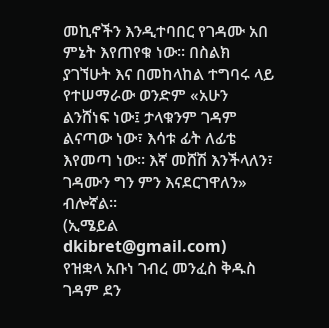መኪኖችን እንዲተባበር የገዳሙ አበ ምኔት እየጠየቁ ነው፡፡ በስልክ ያገኘሁት እና በመከላከል ተግባሩ ላይ የተሠማራው ወንድም «አሁን ልንሸነፍ ነው፤ ታላቁንም ገዳም ልናጣው ነው፣ እሳቱ ፊት ለፊቴ እየመጣ ነው፡፡ እኛ መሸሽ እንችላለን፣ ገዳሙን ግን ምን እናደርገዋለን» ብሎኛል፡፡
(ኢሜይል dkibret@gmail.com)
የዝቋላ አቡነ ገብረ መንፈስ ቅዱስ ገዳም ደን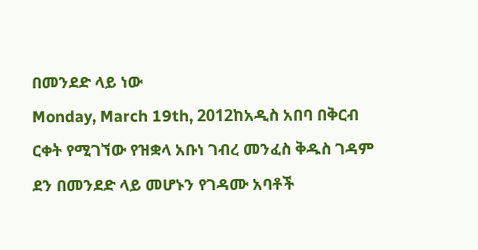በመንደድ ላይ ነው
Monday, March 19th, 2012ከአዲስ አበባ በቅርብ ርቀት የሚገኘው የዝቋላ አቡነ ገብረ መንፈስ ቅዱስ ገዳም ደን በመንደድ ላይ መሆኑን የገዳሙ አባቶች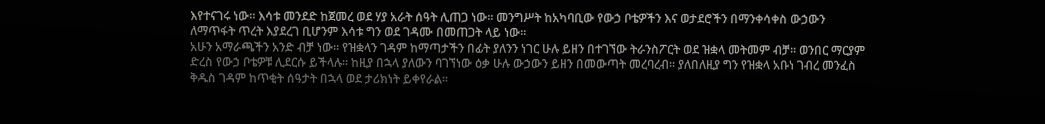እየተናገሩ ነው፡፡ እሳቱ መንደድ ከጀመረ ወደ ሃያ አራት ሰዓት ሊጠጋ ነው፡፡ መንግሥት ከአካባቢው የውኃ ቦቴዎችን እና ወታደሮችን በማንቀሳቀስ ውኃውን ለማጥፋት ጥረት እያደረገ ቢሆንም እሳቱ ግን ወደ ገዳሙ በመጠጋት ላይ ነው፡፡
አሁን አማራጫችን አንድ ብቻ ነው፡፡ የዝቋላን ገዳም ከማጣታችን በፊት ያለንን ነገር ሁሉ ይዘን በተገኘው ትራንስፖርት ወደ ዝቋላ መትመም ብቻ፡፡ ወንበር ማርያም ድረስ የውኃ ቦቴዎቹ ሊደርሱ ይችላሉ፡፡ ከዚያ በኋላ ያለውን ባገኘነው ዕቃ ሁሉ ውኃውን ይዘን በመውጣት መረባረብ፡፡ ያለበለዚያ ግን የዝቋላ አቡነ ገብረ መንፈስ ቅዱስ ገዳም ከጥቂት ሰዓታት በኋላ ወደ ታሪክነት ይቀየራል፡፡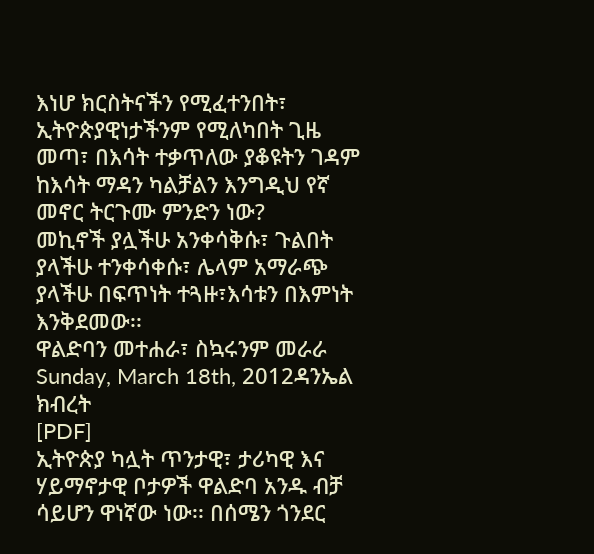እነሆ ክርስትናችን የሚፈተንበት፣ ኢትዮጵያዊነታችንም የሚለካበት ጊዜ መጣ፣ በእሳት ተቃጥለው ያቆዩትን ገዳም ከእሳት ማዳን ካልቻልን እንግዲህ የኛ መኖር ትርጉሙ ምንድን ነው?
መኪኖች ያሏችሁ አንቀሳቅሱ፣ ጉልበት ያላችሁ ተንቀሳቀሱ፣ ሌላም አማራጭ ያላችሁ በፍጥነት ተጓዙ፣እሳቱን በእምነት እንቅደመው፡፡
ዋልድባን መተሐራ፣ ስኳሩንም መራራ
Sunday, March 18th, 2012ዳንኤል ክብረት
[PDF]
ኢትዮጵያ ካሏት ጥንታዊ፣ ታሪካዊ እና ሃይማኖታዊ ቦታዎች ዋልድባ አንዱ ብቻ ሳይሆን ዋነኛው ነው፡፡ በሰሜን ጎንደር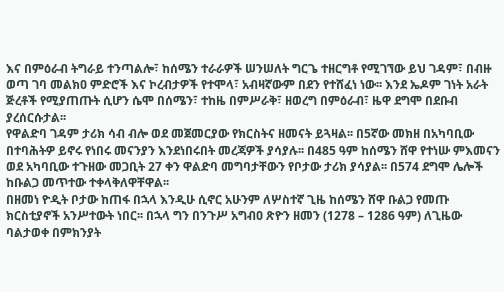እና በምዕራብ ትግራይ ተንጣልሎ፣ ከሰሜን ተራራዎች ሠንሠለት ግርጌ ተዘርግቶ የሚገኘው ይህ ገዳም፣ በብዙ ወጣ ገባ መልክዐ ምድሮች እና ኮረብታዎች የተሞላ፣ አብዛኛውም በደን የተሸፈነ ነው፡፡ እንደ ኤዶም ገነት አራት ጅረቶች የሚያጠጡት ሲሆን ሴሞ በሰሜን፣ ተከዜ በምሥራቅ፣ ዘወረግ በምዕራብ፣ ዜዋ ደግሞ በደቡብ ያረሰርሱታል፡፡
የዋልድባ ገዳም ታሪክ ሳብ ብሎ ወደ መጀመርያው የክርስትና ዘመናት ይጓዛል፡፡ በ5ኛው መክዘ በአካባቢው በተባሕትዎ ይኖሩ የነበሩ መናንያን እንደነበሩበት መረጃዎች ያሳያሉ፡፡ በ485 ዓም ከሰሜን ሸዋ የተነሡ ምእመናን ወደ አካባቢው ተጉዘው መጋቢት 27 ቀን ዋልድባ መግባታቸውን የቦታው ታሪክ ያሳያል፡፡ በ574 ደግሞ ሌሎች ከቡልጋ መጥተው ተቀላቅለዋቸዋል፡፡
በዘመነ ዮዲት ቦታው ከጠፋ በኋላ እንዲሁ ሲኖር አሁንም ለሦስተኛ ጊዜ ከሰሜን ሸዋ ቡልጋ የመጡ ክርስቲያኖች አንሥተውት ነበር፡፡ በኋላ ግን በንጉሥ አግብዐ ጽዮን ዘመን (1278 – 1286 ዓም) ለጊዜው ባልታወቀ በምክንያት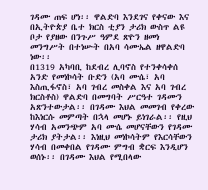ገዳሙ ጠፍ ሆነ፡፡ ዋልድባ እንደገና የቀናው እና በኢትዮጵያ ቤተ ክርስ ቲያን ታሪክ ውስጥ ልዩ ቦታ የያዘው በንጉሥ ዓምደ ጽዮን ዘመነ መንግሥት በተነሡት በአባ ሳሙኤል ዘዋልድባ ነው፡፡
በ1319 አካባቢ ከደብረ ሊባኖስ የተንቀሳቀሰ አንድ የመነኮሳት ቡድን (አባ ሙሴ፣ አባ እስጢፋኖስ፣ አባ ገብረ መስቀል እና አባ ገብረ ክርስቶስ) ዋልድባ በመግባት ሥርዓተ ገዳሙን አጽንተውታል፡፡ በገዳሙ እህል መመገብ የቀረው ከእነርሱ መምጣት በኋላ መሆኑ ይነገራል፡፡ የዚህ ሃሳብ አመንጭም አባ ሙሴ መሆናቸውን የገዳሙ ታሪክ ያትታል፡፡ እነዚህ መነኮሳትም የእርሳቸውን ሃሳብ በመቀበል የገዳሙ ምግብ ቋርፍ እንዲሆን ወሰኑ፡፡ በገዳሙ እህል የሚበላው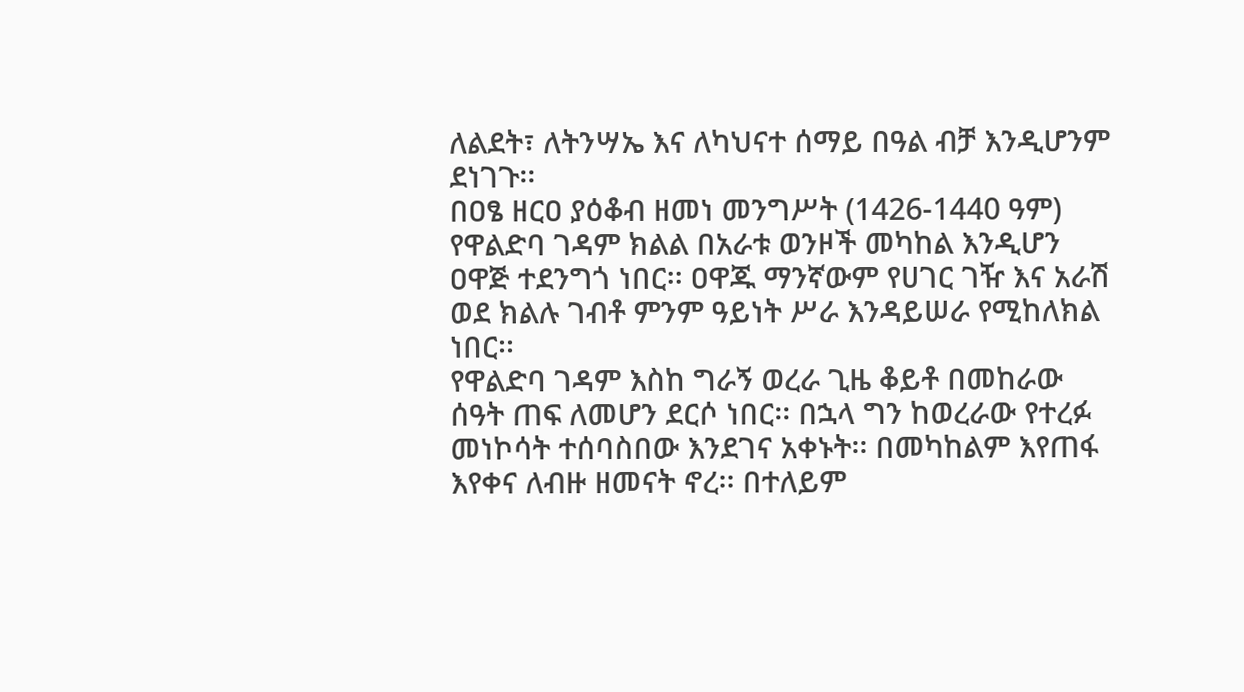ለልደት፣ ለትንሣኤ እና ለካህናተ ሰማይ በዓል ብቻ እንዲሆንም ደነገጉ፡፡
በዐፄ ዘርዐ ያዕቆብ ዘመነ መንግሥት (1426-1440 ዓም) የዋልድባ ገዳም ክልል በአራቱ ወንዞች መካከል እንዲሆን ዐዋጅ ተደንግጎ ነበር፡፡ ዐዋጁ ማንኛውም የሀገር ገዥ እና አራሽ ወደ ክልሉ ገብቶ ምንም ዓይነት ሥራ እንዳይሠራ የሚከለክል ነበር፡፡
የዋልድባ ገዳም እስከ ግራኝ ወረራ ጊዜ ቆይቶ በመከራው ሰዓት ጠፍ ለመሆን ደርሶ ነበር፡፡ በኋላ ግን ከወረራው የተረፉ መነኮሳት ተሰባስበው እንደገና አቀኑት፡፡ በመካከልም እየጠፋ እየቀና ለብዙ ዘመናት ኖረ፡፡ በተለይም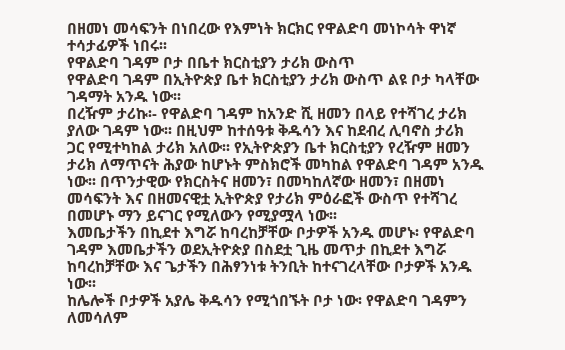በዘመነ መሳፍንት በነበረው የእምነት ክርክር የዋልድባ መነኮሳት ዋነኛ ተሳታፊዎች ነበሩ፡፡
የዋልድባ ገዳም ቦታ በቤተ ክርስቲያን ታሪክ ውስጥ
የዋልድባ ገዳም በኢትዮጵያ ቤተ ክርስቲያን ታሪክ ውስጥ ልዩ ቦታ ካላቸው ገዳማት አንዱ ነው፡፡
በረዥም ታሪኩ፡- የዋልድባ ገዳም ከአንድ ሺ ዘመን በላይ የተሻገረ ታሪክ ያለው ገዳም ነው፡፡ በዚህም ከተሰዓቱ ቅዱሳን እና ከደብረ ሊባኖስ ታሪክ ጋር የሚተካከል ታሪክ አለው፡፡ የኢትዮጵያን ቤተ ክርስቲያን የረዥም ዘመን ታሪክ ለማጥናት ሕያው ከሆኑት ምስክሮች መካከል የዋልድባ ገዳም አንዱ ነው፡፡ በጥንታዊው የክርስትና ዘመን፣ በመካከለኛው ዘመን፣ በዘመነ መሳፍንት እና በዘመናዊቷ ኢትዮጵያ የታሪክ ምዕራፎች ውስጥ የተሻገረ በመሆኑ ማን ይናገር የሚለውን የሚያሟላ ነው፡፡
እመቤታችን በኪደተ እግሯ ከባረከቻቸው ቦታዎች አንዱ መሆኑ፡ የዋልድባ ገዳም እመቤታችን ወደኢትዮጵያ በስደቷ ጊዜ መጥታ በኪደተ እግሯ ከባረከቻቸው እና ጌታችን በሕፃንነቱ ትንቢት ከተናገረላቸው ቦታዎች አንዱ ነው፡፡
ከሌሎች ቦታዎች አያሌ ቅዱሳን የሚጎበኙት ቦታ ነው፡ የዋልድባ ገዳምን ለመሳለም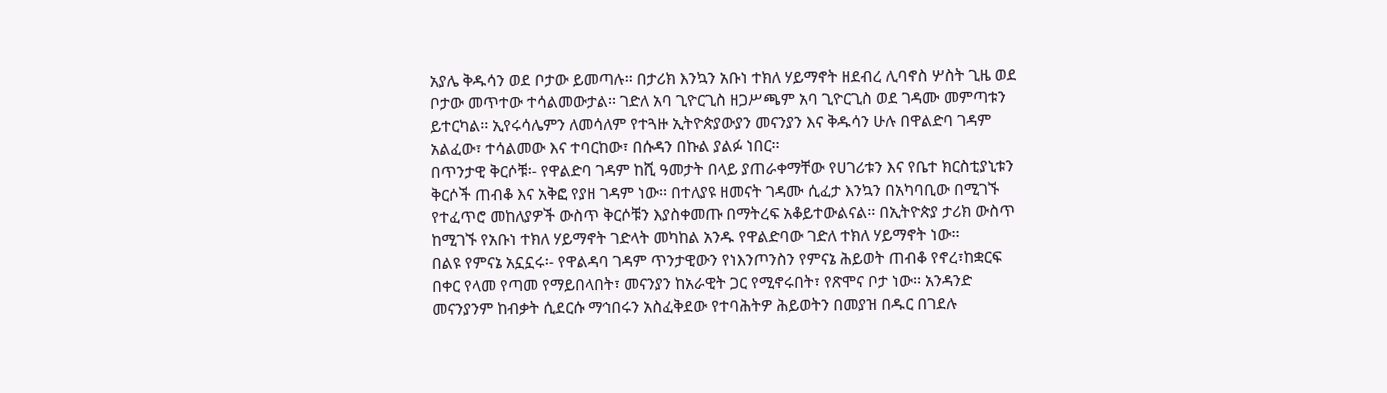አያሌ ቅዱሳን ወደ ቦታው ይመጣሉ፡፡ በታሪክ እንኳን አቡነ ተክለ ሃይማኖት ዘደብረ ሊባኖስ ሦስት ጊዜ ወደ ቦታው መጥተው ተሳልመውታል፡፡ ገድለ አባ ጊዮርጊስ ዘጋሥጫም አባ ጊዮርጊስ ወደ ገዳሙ መምጣቱን ይተርካል፡፡ ኢየሩሳሌምን ለመሳለም የተጓዙ ኢትዮጵያውያን መናንያን እና ቅዱሳን ሁሉ በዋልድባ ገዳም አልፈው፣ ተሳልመው እና ተባርከው፣ በሱዳን በኩል ያልፉ ነበር፡፡
በጥንታዊ ቅርሶቹ፡- የዋልድባ ገዳም ከሺ ዓመታት በላይ ያጠራቀማቸው የሀገሪቱን እና የቤተ ክርስቲያኒቱን ቅርሶች ጠብቆ እና አቅፎ የያዘ ገዳም ነው፡፡ በተለያዩ ዘመናት ገዳሙ ሲፈታ እንኳን በአካባቢው በሚገኙ የተፈጥሮ መከለያዎች ውስጥ ቅርሶቹን እያስቀመጡ በማትረፍ አቆይተውልናል፡፡ በኢትዮጵያ ታሪክ ውስጥ ከሚገኙ የአቡነ ተክለ ሃይማኖት ገድላት መካከል አንዱ የዋልድባው ገድለ ተክለ ሃይማኖት ነው፡፡
በልዩ የምናኔ አኗኗሩ፡- የዋልዳባ ገዳም ጥንታዊውን የነእንጦንስን የምናኔ ሕይወት ጠብቆ የኖረ፣ከቋርፍ በቀር የላመ የጣመ የማይበላበት፣ መናንያን ከአራዊት ጋር የሚኖሩበት፣ የጽሞና ቦታ ነው፡፡ አንዳንድ መናንያንም ከብቃት ሲደርሱ ማኅበሩን አስፈቅደው የተባሕትዎ ሕይወትን በመያዝ በዱር በገደሉ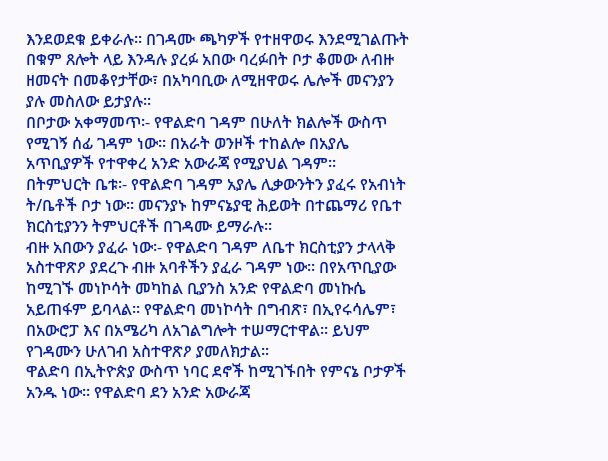እንደወደቁ ይቀራሉ፡፡ በገዳሙ ጫካዎች የተዘዋወሩ እንደሚገልጡት በቁም ጸሎት ላይ እንዳሉ ያረፉ አበው ባረፉበት ቦታ ቆመው ለብዙ ዘመናት በመቆየታቸው፣ በአካባቢው ለሚዘዋወሩ ሌሎች መናንያን ያሉ መስለው ይታያሉ፡፡
በቦታው አቀማመጥ፡- የዋልድባ ገዳም በሁለት ክልሎች ውስጥ የሚገኝ ሰፊ ገዳም ነው፡፡ በአራት ወንዞች ተከልሎ በአያሌ አጥቢያዎች የተዋቀረ አንድ አውራጃ የሚያህል ገዳም፡፡
በትምህርት ቤቱ፡- የዋልድባ ገዳም አያሌ ሊቃውንትን ያፈሩ የአብነት ት/ቤቶች ቦታ ነው፡፡ መናንያኑ ከምናኔያዊ ሕይወት በተጨማሪ የቤተ ክርስቲያንን ትምህርቶች በገዳሙ ይማራሉ፡፡
ብዙ አበውን ያፈራ ነው፡- የዋልድባ ገዳም ለቤተ ክርስቲያን ታላላቅ አስተዋጽዖ ያደረጉ ብዙ አባቶችን ያፈራ ገዳም ነው፡፡ በየአጥቢያው ከሚገኙ መነኮሳት መካከል ቢያንስ አንድ የዋልድባ መነኩሴ አይጠፋም ይባላል፡፡ የዋልድባ መነኮሳት በግብጽ፣ በኢየሩሳሌም፣ በአውሮፓ እና በአሜሪካ ለአገልግሎት ተሠማርተዋል፡፡ ይህም የገዳሙን ሁለገብ አስተዋጽዖ ያመለክታል፡፡
ዋልድባ በኢትዮጵያ ውስጥ ነባር ደኖች ከሚገኙበት የምናኔ ቦታዎች አንዱ ነው፡፡ የዋልድባ ደን አንድ አውራጃ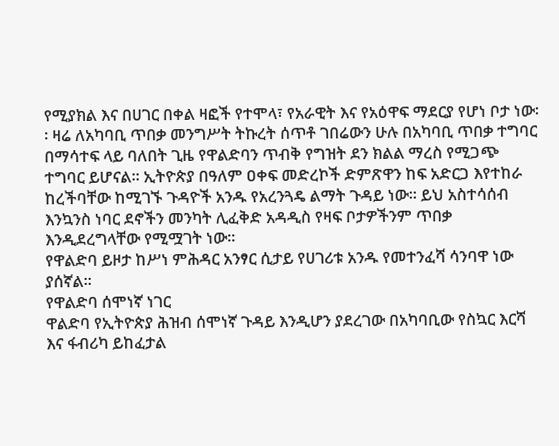የሚያክል እና በሀገር በቀል ዛፎች የተሞላ፣ የአራዊት እና የአዕዋፍ ማደርያ የሆነ ቦታ ነው፡፡ ዛሬ ለአካባቢ ጥበቃ መንግሥት ትኩረት ሰጥቶ ገበሬውን ሁሉ በአካባቢ ጥበቃ ተግባር በማሳተፍ ላይ ባለበት ጊዜ የዋልድባን ጥብቅ የግዝት ደን ክልል ማረስ የሚጋጭ ተግባር ይሆናል፡፡ ኢትዮጵያ በዓለም ዐቀፍ መድረኮች ድምጽዋን ከፍ አድርጋ እየተከራ ከረችባቸው ከሚገኙ ጉዳዮች አንዱ የአረንጓዴ ልማት ጉዳይ ነው፡፡ ይህ አስተሳሰብ እንኳንስ ነባር ደኖችን መንካት ሊፈቅድ አዳዲስ የዛፍ ቦታዎችንም ጥበቃ እንዲደረግላቸው የሚሟገት ነው፡፡
የዋልድባ ይዞታ ከሥነ ምሕዳር አንፃር ሲታይ የሀገሪቱ አንዱ የመተንፈሻ ሳንባዋ ነው ያሰኛል፡፡
የዋልድባ ሰሞነኛ ነገር
ዋልድባ የኢትዮጵያ ሕዝብ ሰሞነኛ ጉዳይ እንዲሆን ያደረገው በአካባቢው የስኳር እርሻ እና ፋብሪካ ይከፈታል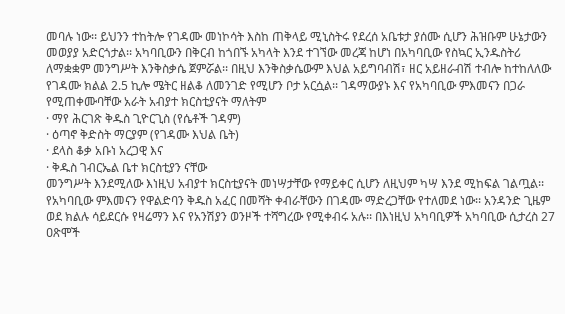መባሉ ነው፡፡ ይህንን ተከትሎ የገዳሙ መነኮሳት እስከ ጠቅላይ ሚኒስትሩ የደረሰ አቤቱታ ያሰሙ ሲሆን ሕዝቡም ሁኔታውን መወያያ አድርጎታል፡፡ አካባቢውን በቅርብ ከጎበኙ አካላት እንደ ተገኘው መረጃ ከሆነ በአካባቢው የስኳር ኢንዱስትሪ ለማቋቋም መንግሥት እንቅስቃሴ ጀምሯል፡፡ በዚህ እንቅስቃሴውም እህል አይግባብሽ፣ ዘር አይዘራብሽ ተብሎ ከተከለለው የገዳሙ ክልል 2.5 ኪሎ ሜትር ዘልቆ ለመንገድ የሚሆን ቦታ አርሷል፡፡ ገዳማውያኑ እና የአካባቢው ምእመናን በጋራ የሚጠቀሙባቸው አራት አብያተ ክርስቲያናት ማለትም
· ማየ ሕርገጽ ቅዱስ ጊዮርጊስ (የሴቶች ገዳም)
· ዕጣኖ ቅድስት ማርያም (የገዳሙ እህል ቤት)
· ደላስ ቆቃ አቡነ አረጋዊ እና
· ቅዱስ ገብርኤል ቤተ ክርስቲያን ናቸው
መንግሥት እንደሚለው እነዚህ አብያተ ክርስቲያናት መነሣታቸው የማይቀር ሲሆን ለዚህም ካሣ እንደ ሚከፍል ገልጧል፡፡
የአካባቢው ምእመናን የዋልድባን ቅዱስ አፈር በመሻት ቀብራቸውን በገዳሙ ማድረጋቸው የተለመደ ነው፡፡ አንዳንድ ጊዜም ወደ ክልሉ ሳይደርሱ የዛሬማን እና የአንሽያን ወንዞች ተሻግረው የሚቀብሩ አሉ፡፡ በእነዚህ አካባቢዎች አካባቢው ሲታረስ 27 ዐጽሞች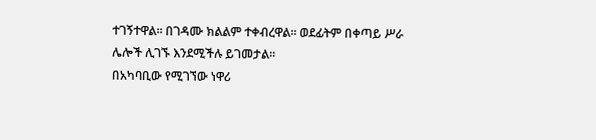ተገኝተዋል፡፡ በገዳሙ ክልልም ተቀብረዋል፡፡ ወደፊትም በቀጣይ ሥራ ሌሎች ሊገኙ እንደሚችሉ ይገመታል፡፡
በአካባቢው የሚገኘው ነዋሪ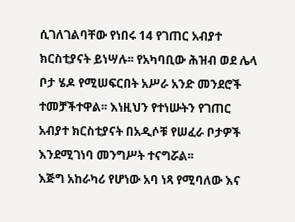ሲገለገልባቸው የነበሩ 14 የገጠር አብያተ ክርስቲያናት ይነሣሉ፡፡ የአካባቢው ሕዝብ ወደ ሌላ ቦታ ሄዶ የሚሠፍርበት አሥራ አንድ መንደሮች ተመቻችተዋል፡፡ እነዚህን የተነሡትን የገጠር አብያተ ክርስቲያናት በአዲሶቹ የሠፈራ ቦታዎች እንደሚገነባ መንግሥት ተናግሯል፡፡
እጅግ አከራካሪ የሆነው አባ ነጻ የሚባለው እና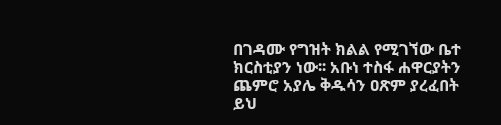በገዳሙ የግዝት ክልል የሚገኘው ቤተ ክርስቲያን ነው፡፡ አቡነ ተስፋ ሐዋርያትን ጨምሮ አያሌ ቅዱሳን ዐጽም ያረፈበት ይህ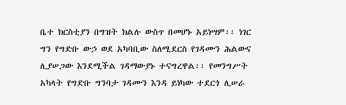ቤተ ክርስቲያን በግዝት ክልሉ ውስጥ በመሆኑ አይነሣም፡፡ ነገር ግን የግድቡ ውኃ ወደ አካባቢው ስለሚደርስ የገዳሙን ሕልውና ሊያሠጋው እንደሚችል ገዳማውያኑ ተናግረዋል፡፡ የመንግሥት አካላት የግድቡ ግንባታ ገዳሙን እንዳ ይነካው ተደርጎ ሊሠራ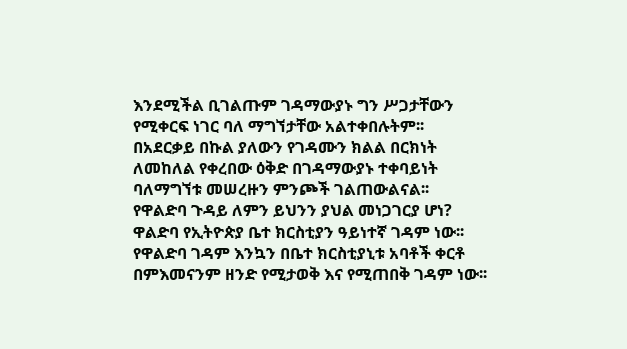እንደሚችል ቢገልጡም ገዳማውያኑ ግን ሥጋታቸውን የሚቀርፍ ነገር ባለ ማግኘታቸው አልተቀበሉትም፡፡
በአደርቃይ በኩል ያለውን የገዳሙን ክልል በርክነት ለመከለል የቀረበው ዕቅድ በገዳማውያኑ ተቀባይነት ባለማግኘቱ መሠረዙን ምንጮች ገልጠውልናል፡፡
የዋልድባ ጉዳይ ለምን ይህንን ያህል መነጋገርያ ሆነ?
ዋልድባ የኢትዮጵያ ቤተ ክርስቲያን ዓይነተኛ ገዳም ነው፡፡ የዋልድባ ገዳም እንኳን በቤተ ክርስቲያኒቱ አባቶች ቀርቶ በምእመናንም ዘንድ የሚታወቅ እና የሚጠበቅ ገዳም ነው፡፡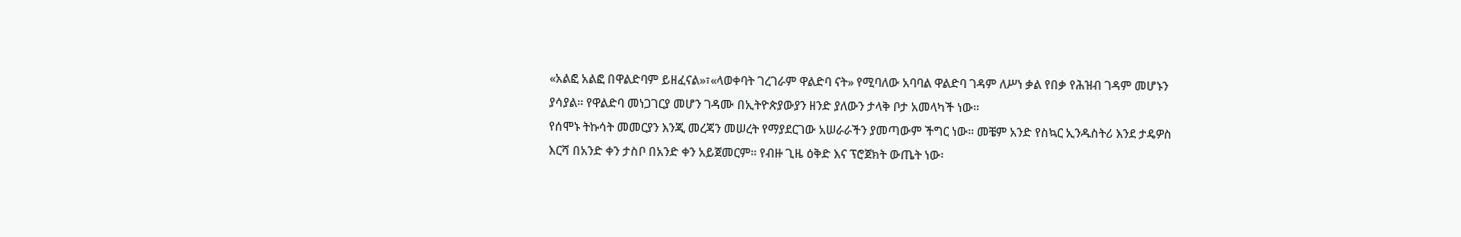«አልፎ አልፎ በዋልድባም ይዘፈናል»፣«ላወቀባት ገረገራም ዋልድባ ናት» የሚባለው አባባል ዋልድባ ገዳም ለሥነ ቃል የበቃ የሕዝብ ገዳም መሆኑን ያሳያል፡፡ የዋልድባ መነጋገርያ መሆን ገዳሙ በኢትዮጵያውያን ዘንድ ያለውን ታላቅ ቦታ አመላካች ነው፡፡
የሰሞኑ ትኩሳት መመርያን እንጂ መረጃን መሠረት የማያደርገው አሠራራችን ያመጣውም ችግር ነው፡፡ መቼም አንድ የስኳር ኢንዱስትሪ እንደ ታዴዎስ እርሻ በአንድ ቀን ታስቦ በአንድ ቀን አይጀመርም፡፡ የብዙ ጊዜ ዕቅድ እና ፕሮጀክት ውጤት ነው፡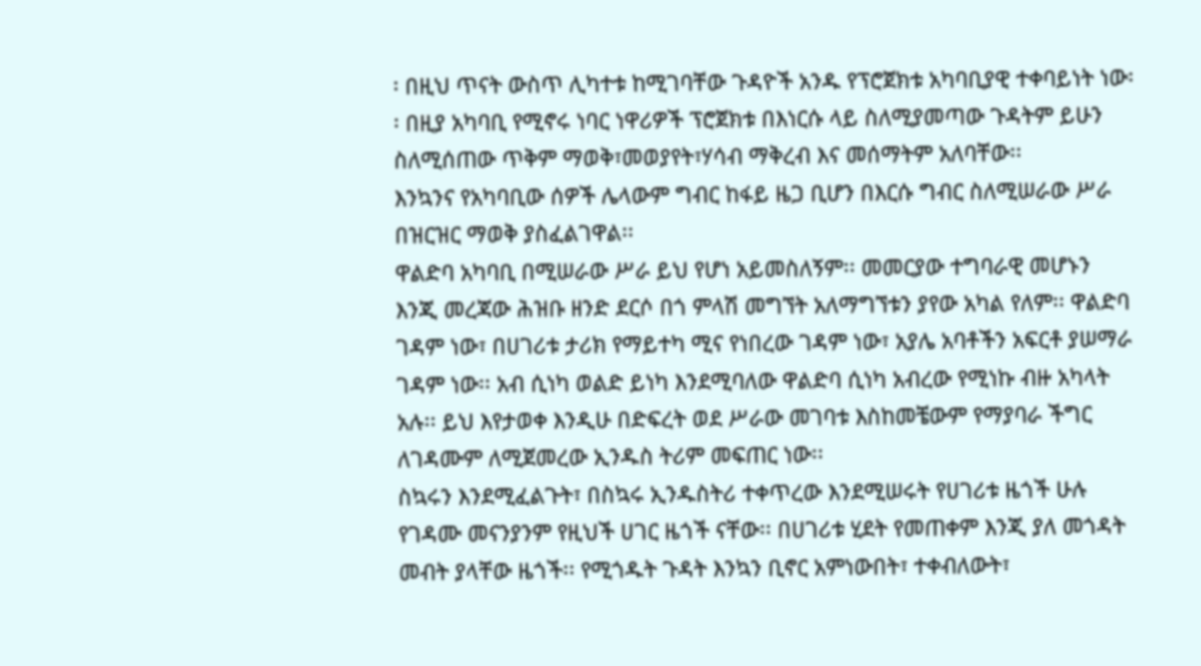፡ በዚህ ጥናት ውስጥ ሊካተቱ ከሚገባቸው ጉዳዮች አንዱ የፕሮጀክቱ አካባቢያዊ ተቀባይነት ነው፡፡ በዚያ አካባቢ የሚኖሩ ነባር ነዋሪዎች ፕሮጀክቱ በእነርሱ ላይ ስለሚያመጣው ጉዳትም ይሁን ስለሚሰጠው ጥቅም ማወቅ፣መወያየት፣ሃሳብ ማቅረብ እና መሰማትም አለባቸው፡፡
እንኳንና የአካባቢው ሰዎች ሌላውም ግብር ከፋይ ዜጋ ቢሆን በእርሱ ግብር ስለሚሠራው ሥራ በዝርዝር ማወቅ ያስፈልገዋል፡፡
ዋልድባ አካባቢ በሚሠራው ሥራ ይህ የሆነ አይመስለኝም፡፡ መመርያው ተግባራዊ መሆኑን እንጂ መረጃው ሕዝቡ ዘንድ ደርሶ በጎ ምላሽ መግኘት አለማግኘቱን ያየው አካል የለም፡፡ ዋልድባ ገዳም ነው፣ በሀገሪቱ ታሪክ የማይተካ ሚና የነበረው ገዳም ነው፣ አያሌ አባቶችን አፍርቶ ያሠማራ ገዳም ነው፡፡ አብ ሲነካ ወልድ ይነካ እንደሚባለው ዋልድባ ሲነካ አብረው የሚነኩ ብዙ አካላት አሉ፡፡ ይህ እየታወቀ እንዲሁ በድፍረት ወደ ሥራው መገባቱ እስከመቼውም የማያባራ ችግር ለገዳሙም ለሚጀመረው ኢንዱስ ትሪም መፍጠር ነው፡፡
ስኳሩን እንደሚፈልጉት፣ በስኳሩ ኢንዱስትሪ ተቀጥረው እንደሚሠሩት የሀገሪቱ ዜጎች ሁሉ የገዳሙ መናንያንም የዚህች ሀገር ዜጎች ናቸው፡፡ በሀገሪቱ ሂደት የመጠቀም እንጂ ያለ መጎዳት መብት ያላቸው ዜጎች፡፡ የሚጎዱት ጉዳት እንኳን ቢኖር አምነውበት፣ ተቀብለውት፣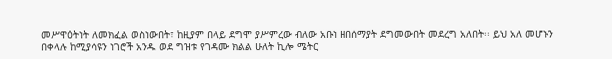መሥዋዕትነት ለመክፈል ወስነውበት፣ ከዚያም በላይ ደግሞ ያሥምረው ብለው አቡነ ዘበሰማያት ደግመውበት መደረግ አለበት፡፡ ይህ አለ መሆኑን በቀላሉ ከሚያሳዩን ነገሮች አንዱ ወደ ግዝቱ የገዳሙ ክልል ሁለት ኪሎ ሜትር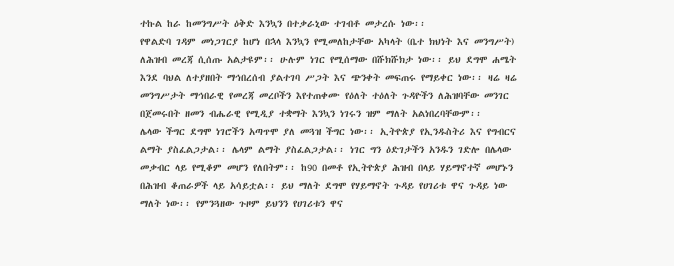ተኩል ከራ ከመንግሥት ዕቅድ እንኳን በተቃራኒው ተገብቶ መታረሱ ነው፡፡
የዋልድባ ገዳም መነጋገርያ ከሆነ በኋላ እንኳን የሚመለከታቸው አካላት (ቤተ ክህነት እና መንግሥት) ለሕዝብ መረጃ ሲሰጡ አልታዩም፡፡ ሁሉም ነገር የሚሰማው በሹክሹክታ ነው፡፡ ይህ ደግሞ ሐሜት እንደ ባህል ለተያዘበት ማኅበረሰብ ያልተገባ ሥጋት እና ጭንቀት መፍጠሩ የማይቀር ነው፡፡ ዛሬ ዛሬ መንግሥታት ማኅበራዊ የመረጃ መረቦችን እየተጠቀሙ የዕለት ተዕለት ጉዳዮችን ለሕዝባቸው መንገር በጀመሩበት ዘመን ብሔራዊ የሚዲያ ተቋማት እንኳን ነገሩን ዝም ማለት አልነበረባቸውም፡፡
ሌላው ችግር ደግሞ ነገሮችን አጣጥሞ ያለ መጓዝ ችግር ነው፡፡ ኢትዮጵያ የኢንዱስትሪ እና የግብርና ልማት ያስፈልጋታል፡፡ ሌላም ልማት ያስፈልጋታል፡፡ ነገር ግን ዕድገታችን አንዱን ገድሎ በሌላው መቃብር ላይ የሚቆም መሆን የለበትም፡፡ ከ90 በመቶ የኢትዮጵያ ሕዝብ በላይ ሃይማኖተኛ መሆኑን በሕዝብ ቆጠራዎች ላይ አሳይቷል፡፡ ይህ ማለት ደግሞ የሃይማኖት ጉዳይ የሀገሪቱ ዋና ጉዳይ ነው ማለት ነው፡፡ የምንጓዘው ጉዞም ይህንን የሀገሪቱን ዋና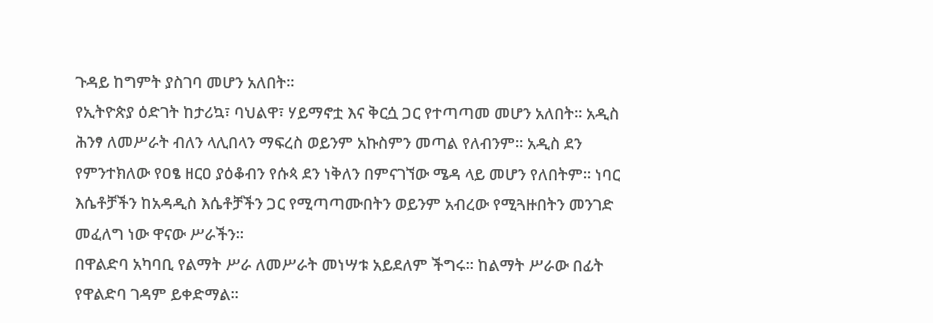ጉዳይ ከግምት ያስገባ መሆን አለበት፡፡
የኢትዮጵያ ዕድገት ከታሪኳ፣ ባህልዋ፣ ሃይማኖቷ እና ቅርሷ ጋር የተጣጣመ መሆን አለበት፡፡ አዲስ ሕንፃ ለመሥራት ብለን ላሊበላን ማፍረስ ወይንም አኩስምን መጣል የለብንም፡፡ አዲስ ደን የምንተክለው የዐፄ ዘርዐ ያዕቆብን የሱጳ ደን ነቅለን በምናገኘው ሜዳ ላይ መሆን የለበትም፡፡ ነባር እሴቶቻችን ከአዳዲስ እሴቶቻችን ጋር የሚጣጣሙበትን ወይንም አብረው የሚጓዙበትን መንገድ መፈለግ ነው ዋናው ሥራችን፡፡
በዋልድባ አካባቢ የልማት ሥራ ለመሥራት መነሣቱ አይደለም ችግሩ፡፡ ከልማት ሥራው በፊት የዋልድባ ገዳም ይቀድማል፡፡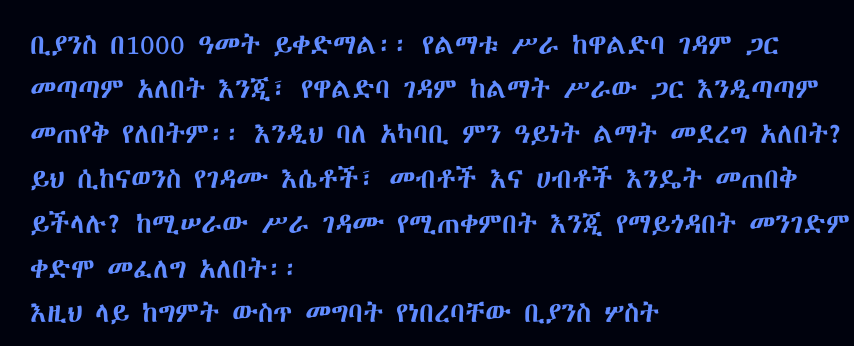ቢያንስ በ1000 ዓመት ይቀድማል፡፡ የልማቱ ሥራ ከዋልድባ ገዳም ጋር መጣጣም አለበት እንጂ፣ የዋልድባ ገዳም ከልማት ሥራው ጋር እንዲጣጣም መጠየቅ የለበትም፡፡ እንዲህ ባለ አካባቢ ምን ዓይነት ልማት መደረግ አለበት? ይህ ሲከናወንስ የገዳሙ እሴቶች፣ መብቶች እና ሀብቶች እንዴት መጠበቅ ይችላሉ? ከሚሠራው ሥራ ገዳሙ የሚጠቀምበት እንጂ የማይጎዳበት መንገድም ቀድሞ መፈለግ አለበት፡፡
እዚህ ላይ ከግምት ውስጥ መግባት የነበረባቸው ቢያንስ ሦስት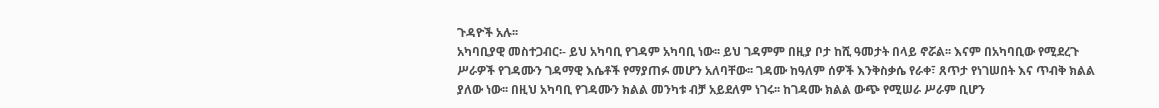ጉዳዮች አሉ፡፡
አካባቢያዊ መስተጋብር፡- ይህ አካባቢ የገዳም አካባቢ ነው፡፡ ይህ ገዳምም በዚያ ቦታ ከሺ ዓመታት በላይ ኖሯል፡፡ እናም በአካባቢው የሚደረጉ ሥራዎች የገዳሙን ገዳማዊ እሴቶች የማያጠፉ መሆን አለባቸው፡፡ ገዳሙ ከዓለም ሰዎች እንቅስቃሴ የራቀ፣ ጸጥታ የነገሠበት እና ጥብቅ ክልል ያለው ነው፡፡ በዚህ አካባቢ የገዳሙን ክልል መንካቱ ብቻ አይደለም ነገሩ፡፡ ከገዳሙ ክልል ውጭ የሚሠራ ሥራም ቢሆን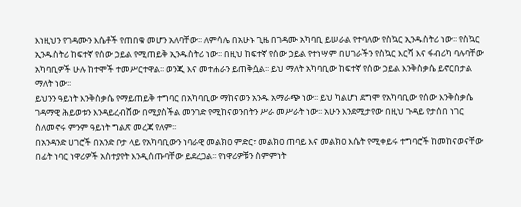እነዚህን የገዳሙን እሴቶች የጠበቁ መሆን አለባቸው፡፡ ለምሳሌ በአሁኑ ጊዜ በገዳሙ አካባቢ ይሠራል የተባለው የስኳር ኢንዱስትሪ ነው፡፡ የስኳር ኢንዱስትሪ ከፍተኛ የሰው ኃይል የሚጠይቅ ኢንዱስትሪ ነው፡፡ በዚህ ከፍተኛ የሰው ኃይል የተነሣም በሀገራችን የስኳር እርሻ እና ፋብሪካ ባሉባቸው አካባቢዎች ሁሉ ከተሞች ተመሥርተዋል፡፡ ወንጂ እና መተሐራን ይጠቅሷል፡፡ ይህ ማለት አካባቢው ከፍተኛ የሰው ኃይል እንቅስቃሴ ይኖርበታል ማለት ነው፡፡
ይህንን ዓይነት እንቅስቃሴ የማይጠይቅ ተግባር በአካባቢው ማከናወን አንዱ አማራጭ ነው፡፡ ይህ ካልሆነ ደግሞ የአካባቢው የሰው እንቅስቃሴ ገዳማዊ ሕይወቱን እንዳይረብሸው በሚያስችል መንገድ የሚከናወንበትን ሥራ መሥራት ነው፡፡ አሁን እንደሚታየው በዚህ ጉዳይ የታሰበ ነገር ስለመኖሩ ምንም ዓይነት ግልጽ መረጃ የለም፡፡
በአንዳንድ ሀገሮች በአንድ ቦታ ላይ የአካባቢውን ነባራዊ መልክዐ ምድር፣ መልክዐ ጠባይ እና መልክዐ እሴት የሚቀይሩ ተግባሮች ከመከናወናቸው በፊት ነባር ነዋሪዎች አስተያየት እንዲሰጡባቸው ይደረጋል፡፡ የነዋሪዎቹን ስምምነት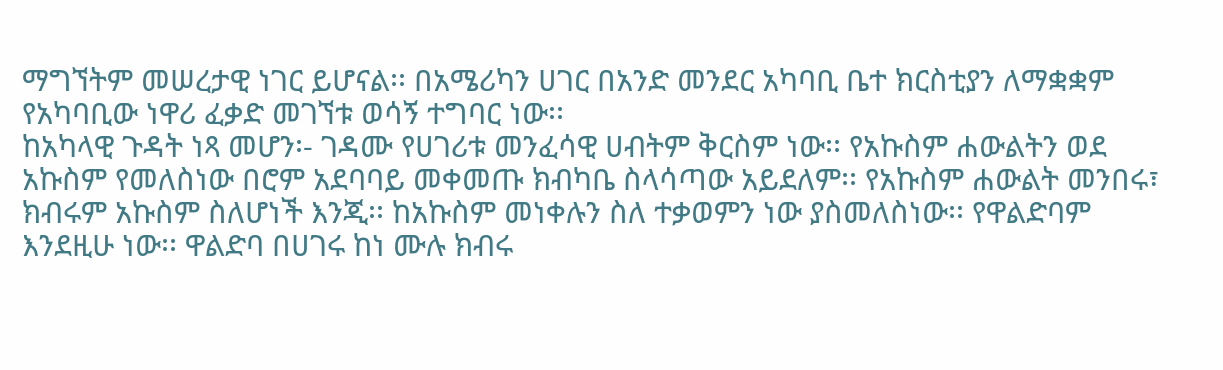ማግኘትም መሠረታዊ ነገር ይሆናል፡፡ በአሜሪካን ሀገር በአንድ መንደር አካባቢ ቤተ ክርስቲያን ለማቋቋም የአካባቢው ነዋሪ ፈቃድ መገኘቱ ወሳኝ ተግባር ነው፡፡
ከአካላዊ ጉዳት ነጻ መሆን፡- ገዳሙ የሀገሪቱ መንፈሳዊ ሀብትም ቅርስም ነው፡፡ የአኩስም ሐውልትን ወደ አኩስም የመለስነው በሮም አደባባይ መቀመጡ ክብካቤ ስላሳጣው አይደለም፡፡ የአኩስም ሐውልት መንበሩ፣ ክብሩም አኩስም ስለሆነች እንጂ፡፡ ከአኩስም መነቀሉን ስለ ተቃወምን ነው ያስመለስነው፡፡ የዋልድባም እንደዚሁ ነው፡፡ ዋልድባ በሀገሩ ከነ ሙሉ ክብሩ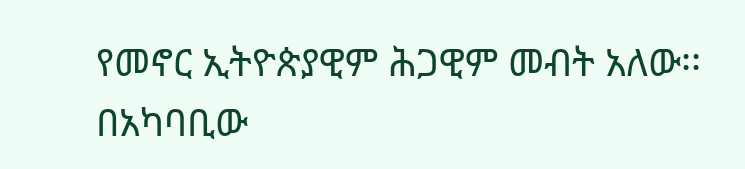የመኖር ኢትዮጵያዊም ሕጋዊም መብት አለው፡፡ በአካባቢው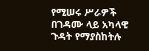የሚሠሩ ሥራዎች በገዳሙ ላይ አካላዊ ጉዳት የማያስከትሉ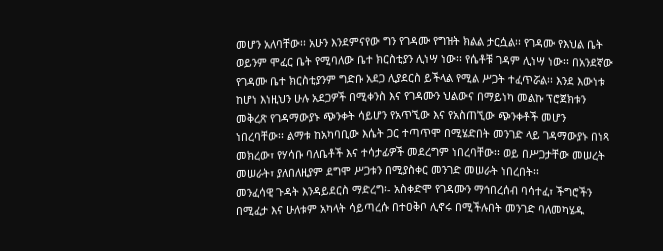መሆን አለባቸው፡፡ አሁን እንደምናየው ግን የገዳሙ የግዝት ክልል ታርሷል፡፡ የገዳሙ የእህል ቤት ወይንም ሞፈር ቤት የሚባለው ቤተ ክርስቲያን ሊነሣ ነው፡፡ የሴቶቹ ገዳም ሊነሣ ነው፡፡ በአንደኛው የገዳሙ ቤተ ክርስቲያንም ግድቡ አደጋ ሊያደርስ ይችላል የሚል ሥጋት ተፈጥሯል፡፡ እንደ እውነቱ ከሆነ እነዚህን ሁሉ አደጋዎች በሚቀንስ እና የገዳሙን ህልውና በማይነካ መልኩ ፕሮጀክቱን መቅረጽ የገዳማውያኑ ጭንቀት ሳይሆን የአጥኚው እና የአስጠኚው ጭንቀቶች መሆን ነበረባቸው፡፡ ልማቱ ከአካባቢው እሴት ጋር ተጣጥሞ በሚሄድበት መንገድ ላይ ገዳማውያኑ በነጻ መክረው፣ የሃሳቡ ባለቤቶች እና ተሳታፊዎች መደረግም ነበረባቸው፡፡ ወይ በሥጋታቸው መሠረት መሠራት፣ ያለበለዚያም ደግሞ ሥጋቱን በሚያስቀር መንገድ መሠራት ነበረበት፡፡
መንፈሳዊ ጉዳት እንዳይደርስ ማድረግ፡- አስቀድሞ የገዳሙን ማኅበረሰብ ባሳተፈ፣ ችግሮችን በሚፈታ እና ሁለቱም አካላት ሳይጣረሱ በተዐቅቦ ሊኖሩ በሚችሉበት መንገድ ባለመካሄዱ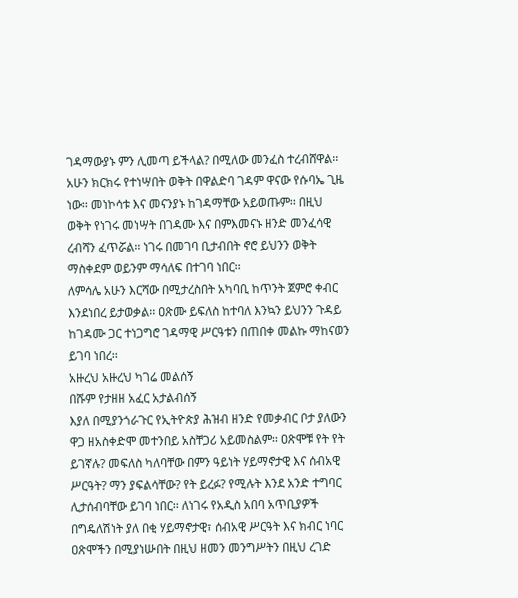ገዳማውያኑ ምን ሊመጣ ይችላል? በሚለው መንፈስ ተረብሸዋል፡፡ አሁን ክርክሩ የተነሣበት ወቅት በዋልድባ ገዳም ዋናው የሱባኤ ጊዜ ነው፡፡ መነኮሳቱ እና መናንያኑ ከገዳማቸው አይወጡም፡፡ በዚህ ወቅት የነገሩ መነሣት በገዳሙ እና በምእመናኑ ዘንድ መንፈሳዊ ረብሻን ፈጥሯል፡፡ ነገሩ በመገባ ቢታብበት ኖሮ ይህንን ወቅት ማስቀደም ወይንም ማሳለፍ በተገባ ነበር፡፡
ለምሳሌ አሁን እርሻው በሚታረስበት አካባቢ ከጥንት ጀምሮ ቀብር እንደነበረ ይታወቃል፡፡ ዐጽሙ ይፍለስ ከተባለ እንኳን ይህንን ጉዳይ ከገዳሙ ጋር ተነጋግሮ ገዳማዊ ሥርዓቱን በጠበቀ መልኩ ማከናወን ይገባ ነበረ፡፡
አዙረህ አዙረህ ካገሬ መልሰኝ
በሹም የታዘዘ አፈር አታልብሰኝ
እያለ በሚያንጎራጉር የኢትዮጵያ ሕዝብ ዘንድ የመቃብር ቦታ ያለውን ዋጋ ዘአስቀድሞ መተንበይ አስቸጋሪ አይመስልም፡፡ ዐጽሞቹ የት የት ይገኛሉ? መፍለስ ካለባቸው በምን ዓይነት ሃይማኖታዊ እና ሰብአዊ ሥርዓት? ማን ያፍልሳቸው? የት ይረፉ? የሚሉት እንደ አንድ ተግባር ሊታሰብባቸው ይገባ ነበር፡፡ ለነገሩ የአዲስ አበባ አጥቢያዎች በግዴለሽነት ያለ በቂ ሃይማኖታዊ፣ ሰብአዊ ሥርዓት እና ክብር ነባር ዐጽሞችን በሚያነሡበት በዚህ ዘመን መንግሥትን በዚህ ረገድ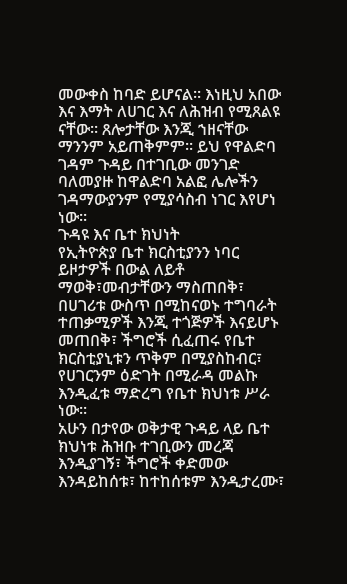መውቀስ ከባድ ይሆናል፡፡ እነዚህ አበው እና እማት ለሀገር እና ለሕዝብ የሚጸልዩ ናቸው፡፡ ጸሎታቸው እንጂ ኀዘናቸው ማንንም አይጠቅምም፡፡ ይህ የዋልድባ ገዳም ጉዳይ በተገቢው መንገድ ባለመያዙ ከዋልድባ አልፎ ሌሎችን ገዳማውያንም የሚያሳስብ ነገር እየሆነ ነው፡፡
ጉዳዩ እና ቤተ ክህነት
የኢትዮጵያ ቤተ ክርስቲያንን ነባር ይዞታዎች በውል ለይቶ ማወቅ፣መብታቸውን ማስጠበቅ፣ በሀገሪቱ ውስጥ በሚከናወኑ ተግባራት ተጠቃሚዎች እንጂ ተጎጅዎች እናይሆኑ መጠበቅ፣ ችግሮች ሲፈጠሩ የቤተ ክርስቲያኒቱን ጥቅም በሚያስከብር፣ የሀገርንም ዕድገት በሚራዳ መልኩ እንዲፈቱ ማድረግ የቤተ ክህነቱ ሥራ ነው፡፡
አሁን በታየው ወቅታዊ ጉዳይ ላይ ቤተ ክህነቱ ሕዝቡ ተገቢውን መረጃ እንዲያገኝ፣ ችግሮች ቀድመው እንዳይከሰቱ፣ ከተከሰቱም እንዲታረሙ፣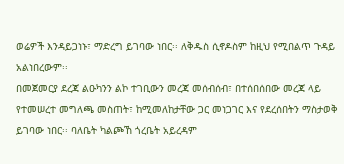ወሬዎች እንዳይጋነኑ፣ ማድረግ ይገባው ነበር፡፡ ለቅዱስ ሲኖዶስም ከዚህ የሚበልጥ ጉዳይ አልነበረውም፡፡
በመጀመርያ ደረጃ ልዑካንን ልኮ ተገቢውን መረጃ መሰብሰብ፣ በተሰበሰበው መረጃ ላይ የተመሠረተ መግለጫ መስጠት፣ ከሚመለከታቸው ጋር መነጋገር እና የደረሰበትን ማስታወቅ ይገባው ነበር፡፡ ባለቤት ካልጮኸ ጎረቤት አይረዳም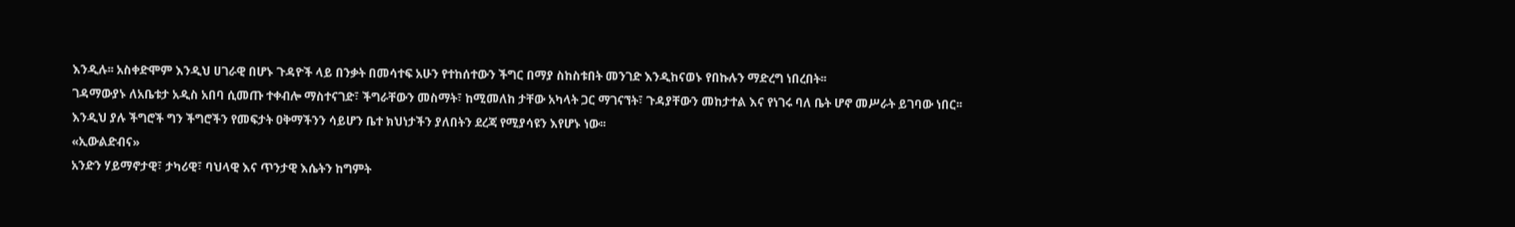እንዲሉ፡፡ አስቀድሞም እንዲህ ሀገራዊ በሆኑ ጉዳዮች ላይ በንቃት በመሳተፍ አሁን የተከሰተውን ችግር በማያ ስከስቱበት መንገድ እንዲከናወኑ የበኩሉን ማድረግ ነበረበት፡፡
ገዳማውያኑ ለአቤቱታ አዲስ አበባ ሲመጡ ተቀብሎ ማስተናገድ፣ ችግራቸውን መስማት፣ ከሚመለከ ታቸው አካላት ጋር ማገናኘት፣ ጉዳያቸውን መከታተል እና የነገሩ ባለ ቤት ሆኖ መሥራት ይገባው ነበር፡፡ እንዲህ ያሉ ችግሮች ግን ችግሮችን የመፍታት ዐቅማችንን ሳይሆን ቤተ ክህነታችን ያለበትን ደረጃ የሚያሳዩን እየሆኑ ነው፡፡
«ኢውልድብና»
አንድን ሃይማኖታዊ፣ ታካሪዊ፣ ባህላዊ እና ጥንታዊ እሴትን ከግምት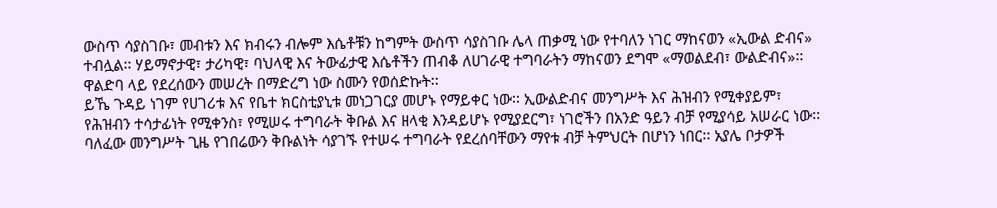ውስጥ ሳያስገቡ፣ መብቱን እና ክብሩን ብሎም እሴቶቹን ከግምት ውስጥ ሳያስገቡ ሌላ ጠቃሚ ነው የተባለን ነገር ማከናወን «ኢውል ድብና» ተብሏል፡፡ ሃይማኖታዊ፣ ታሪካዊ፣ ባህላዊ እና ትውፊታዊ እሴቶችን ጠብቆ ለሀገራዊ ተግባራትን ማከናወን ደግሞ «ማወልደብ፣ ውልድብና»፡፡ ዋልድባ ላይ የደረሰውን መሠረት በማድረግ ነው ስሙን የወሰድኩት፡፡
ይኼ ጉዳይ ነገም የሀገሪቱ እና የቤተ ክርስቲያኒቱ መነጋገርያ መሆኑ የማይቀር ነው፡፡ ኢውልድብና መንግሥት እና ሕዝብን የሚቀያይም፣ የሕዝብን ተሳታፊነት የሚቀንስ፣ የሚሠሩ ተግባራት ቅቡል እና ዘላቂ እንዳይሆኑ የሚያደርግ፣ ነገሮችን በአንድ ዓይን ብቻ የሚያሳይ አሠራር ነው፡፡ ባለፈው መንግሥት ጊዜ የገበሬውን ቅቡልነት ሳያገኙ የተሠሩ ተግባራት የደረሰባቸውን ማየቱ ብቻ ትምህርት በሆነን ነበር፡፡ አያሌ ቦታዎች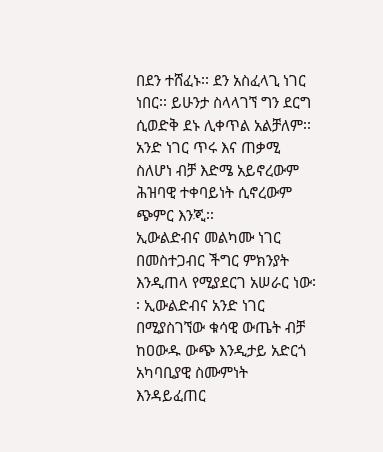በደን ተሸፈኑ፡፡ ደን አስፈላጊ ነገር ነበር፡፡ ይሁንታ ስላላገኘ ግን ደርግ ሲወድቅ ደኑ ሊቀጥል አልቻለም፡፡ አንድ ነገር ጥሩ እና ጠቃሚ ስለሆነ ብቻ እድሜ አይኖረውም ሕዝባዊ ተቀባይነት ሲኖረውም ጭምር እንጂ፡፡
ኢውልድብና መልካሙ ነገር በመስተጋብር ችግር ምክንያት እንዲጠላ የሚያደርገ አሠራር ነው፡፡ ኢውልድብና አንድ ነገር በሚያስገኘው ቁሳዊ ውጤት ብቻ ከዐውዱ ውጭ እንዲታይ አድርጎ አካባቢያዊ ስሙምነት እንዳይፈጠር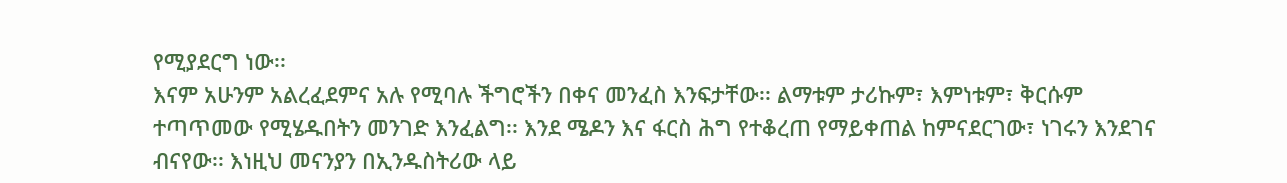የሚያደርግ ነው፡፡
እናም አሁንም አልረፈደምና አሉ የሚባሉ ችግሮችን በቀና መንፈስ እንፍታቸው፡፡ ልማቱም ታሪኩም፣ እምነቱም፣ ቅርሱም ተጣጥመው የሚሄዱበትን መንገድ እንፈልግ፡፡ እንደ ሜዶን እና ፋርስ ሕግ የተቆረጠ የማይቀጠል ከምናደርገው፣ ነገሩን እንደገና ብናየው፡፡ እነዚህ መናንያን በኢንዱስትሪው ላይ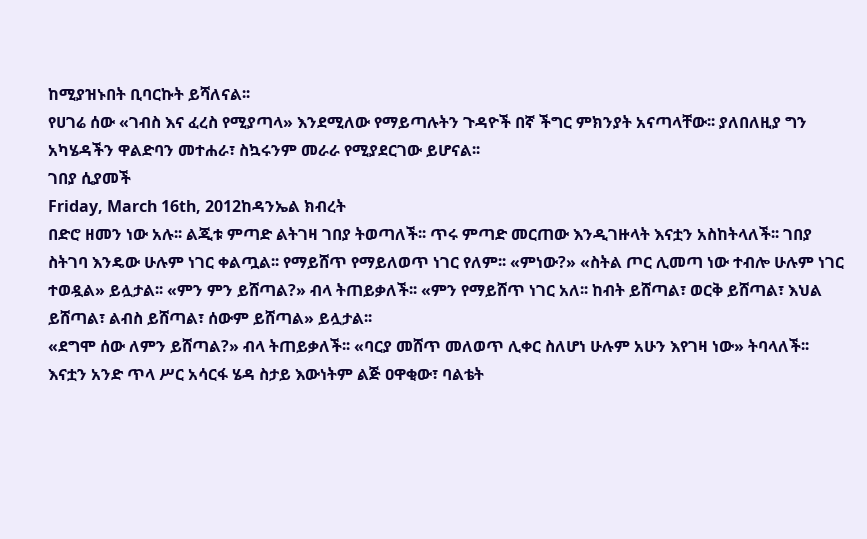ከሚያዝኑበት ቢባርኩት ይሻለናል፡፡
የሀገሬ ሰው «ገብስ እና ፈረስ የሚያጣላ» እንደሚለው የማይጣሉትን ጉዳዮች በኛ ችግር ምክንያት አናጣላቸው፡፡ ያለበለዚያ ግን አካሄዳችን ዋልድባን መተሐራ፣ ስኳሩንም መራራ የሚያደርገው ይሆናል፡፡
ገበያ ሲያመች
Friday, March 16th, 2012ከዳንኤል ክብረት
በድሮ ዘመን ነው አሉ፡፡ ልጂቱ ምጣድ ልትገዛ ገበያ ትወጣለች፡፡ ጥሩ ምጣድ መርጠው እንዲገዙላት እናቷን አስከትላለች፡፡ ገበያ ስትገባ እንዴው ሁሉም ነገር ቀልጧል፡፡ የማይሸጥ የማይለወጥ ነገር የለም፡፡ «ምነው?» «ስትል ጦር ሊመጣ ነው ተብሎ ሁሉም ነገር ተወዷል» ይሏታል፡፡ «ምን ምን ይሸጣል?» ብላ ትጠይቃለች፡፡ «ምን የማይሸጥ ነገር አለ፡፡ ከብት ይሸጣል፣ ወርቅ ይሸጣል፣ እህል ይሸጣል፣ ልብስ ይሸጣል፣ ሰውም ይሸጣል» ይሏታል፡፡
«ደግሞ ሰው ለምን ይሸጣል?» ብላ ትጠይቃለች፡፡ «ባርያ መሸጥ መለወጥ ሊቀር ስለሆነ ሁሉም አሁን እየገዛ ነው» ትባላለች፡፡ እናቷን አንድ ጥላ ሥር አሳርፋ ሄዳ ስታይ እውነትም ልጅ ዐዋቂው፣ ባልቴት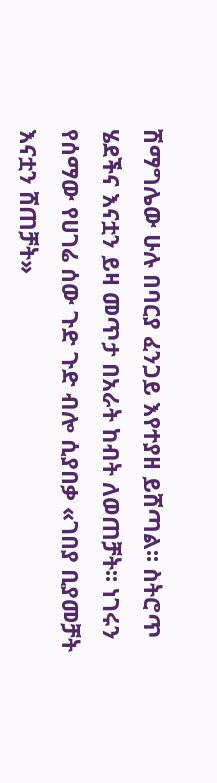ሽማግሌው ሁሉ በባርያ ፈንጋይ እየተያዘ ይሸጣል፡፡ ስትሮጥ ሄደችና እናቷን ይዛ መጥታ በአራት ከብት ለወጠቻት፡፡ ነገሩን የሰማው የሀገሬ ሰው ጉድ ጉድ ብሎ ሲያበቃ «ገበያ ቢያመቻት እናቷን ሸጠቻት»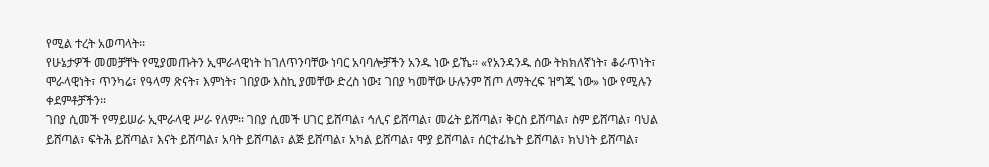የሚል ተረት አወጣላት፡፡
የሁኔታዎች መመቻቸት የሚያመጡትን ኢሞራላዊነት ከገለጥንባቸው ነባር አባባሎቻችን አንዱ ነው ይኼ፡፡ «የአንዳንዱ ሰው ትክክለኛነት፣ ቆራጥነት፣ ሞራላዊነት፣ ጥንካሬ፣ የዓላማ ጽናት፣ እምነት፣ ገበያው እስኪ ያመቸው ድረስ ነው፤ ገበያ ካመቸው ሁሉንም ሽጦ ለማትረፍ ዝግጁ ነው» ነው የሚሉን ቀደምቶቻችን፡፡
ገበያ ሲመች የማይሠራ ኢሞራላዊ ሥራ የለም፡፡ ገበያ ሲመች ሀገር ይሸጣል፣ ኅሊና ይሸጣል፣ መሬት ይሸጣል፣ ቅርስ ይሸጣል፣ ስም ይሸጣል፣ ባህል ይሸጣል፣ ፍትሕ ይሸጣል፣ እናት ይሸጣል፣ አባት ይሸጣል፣ ልጅ ይሸጣል፣ አካል ይሸጣል፣ ሞያ ይሸጣል፣ ሰርተፊኬት ይሸጣል፣ ክህነት ይሸጣል፣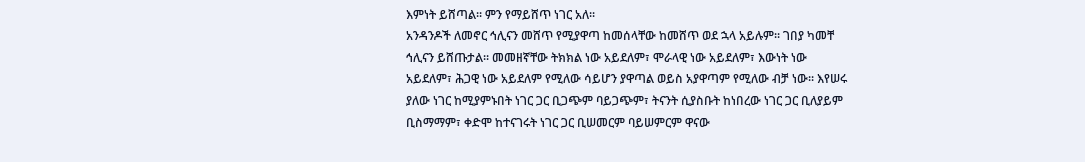እምነት ይሸጣል፡፡ ምን የማይሸጥ ነገር አለ፡፡
አንዳንዶች ለመኖር ኅሊናን መሸጥ የሚያዋጣ ከመሰላቸው ከመሸጥ ወደ ኋላ አይሉም፡፡ ገበያ ካመቸ ኅሊናን ይሸጡታል፡፡ መመዘኛቸው ትክክል ነው አይደለም፣ ሞራላዊ ነው አይደለም፣ እውነት ነው አይደለም፣ ሕጋዊ ነው አይደለም የሚለው ሳይሆን ያዋጣል ወይስ አያዋጣም የሚለው ብቻ ነው፡፡ እየሠሩ ያለው ነገር ከሚያምኑበት ነገር ጋር ቢጋጭም ባይጋጭም፣ ትናንት ሲያስቡት ከነበረው ነገር ጋር ቢለያይም ቢስማማም፣ ቀድሞ ከተናገሩት ነገር ጋር ቢሠመርም ባይሠምርም ዋናው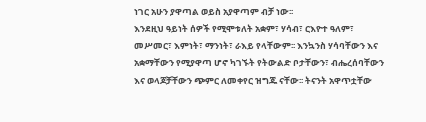ነገር አሁን ያዋጣል ወይስ አያዋጣም ብቻ ነው፡፡
እንደዚህ ዓይነት ሰዎች የሚሞቱለት አቋም፣ ሃሳብ፣ ርእዮተ ዓለም፣ መሥመር፣ እምነት፣ ማንነት፣ ራእይ የላቸውም፡፡ እንኳንስ ሃሳባቸውን እና አቋማቸውን የሚያዋጣ ሆኖ ካገኙት የትውልድ ቦታቸውን፣ ብሔረሰባቸውን እና ወላጆቻቸውን ጭምር ለመቀየር ዝግጁ ናቸው፡፡ ትናንት አዋጥቷቸው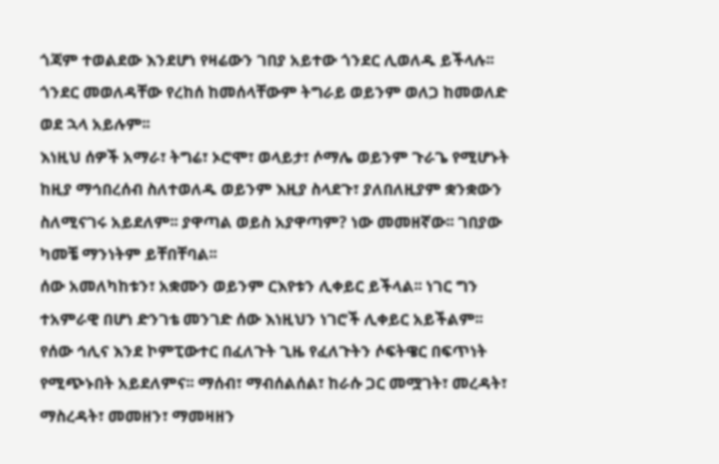ጎጃም ተወልደው እንደሆነ የዛሬውን ገበያ አይተው ጎንደር ሊወለዱ ይችላሉ፡፡ ጎንደር መወለዳቸው የረከሰ ከመሰላቸውም ትግራይ ወይንም ወለጋ ከመወለድ ወደ ኋላ አይሉም፡፡
እነዚህ ሰዎች አማራ፣ ትግሬ፣ ኦሮሞ፣ ወላይታ፣ ሶማሌ ወይንም ጉራጌ የሚሆኑት ከዚያ ማኅበረሰብ ስለተወለዱ ወይንም እዚያ ስላደጉ፣ ያለበለዚያም ቋንቋውን ስለሚናገሩ አይደለም፡፡ ያዋጣል ወይስ አያዋጣም? ነው መመዘኛው፡፡ ገበያው ካመቼ ማንነትም ይቸበቸባል፡፡
ሰው አመለካከቱን፣ አቋሙን ወይንም ርእየቱን ሊቀይር ይችላል፡፡ ነገር ግን ተአምራዊ በሆነ ድንገቴ መንገድ ሰው እነዚህን ነገሮች ሊቀይር አይችልም፡፡ የሰው ኅሊና እንደ ኮምፒውተር በፈለጉት ጊዜ የፈለጉትን ሶፍትዌር በፍጥነት የሚጭኑበት አይደለምና፡፡ ማሰብ፣ ማብሰልሰል፣ ከራሱ ጋር መሟገት፣ መረዳት፣ ማስረዳት፣ መመዘን፣ ማመዛዘን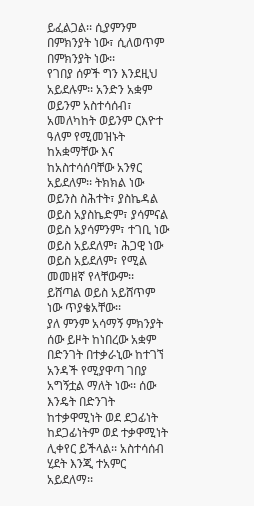ይፈልጋል፡፡ ሲያምንም በምክንያት ነው፣ ሲለወጥም በምክንያት ነው፡፡
የገበያ ሰዎች ግን እንደዚህ አይደሉም፡፡ አንድን አቋም ወይንም አስተሳሰብ፣ አመለካከት ወይንም ርእዮተ ዓለም የሚመዝኑት ከአቋማቸው እና ከአስተሳሰባቸው አንፃር አይደለም፡፡ ትክክል ነው ወይንስ ስሕተት፣ ያስኬዳል ወይስ አያስኬድም፣ ያሳምናል ወይስ አያሳምንም፣ ተገቢ ነው ወይስ አይደለም፣ ሕጋዊ ነው ወይስ አይደለም፣ የሚል መመዘኛ የላቸውም፡፡ ይሸጣል ወይስ አይሸጥም ነው ጥያቄአቸው፡፡
ያለ ምንም አሳማኝ ምክንያት ሰው ይዞት ከነበረው አቋም በድንገት በተቃራኒው ከተገኘ አንዳች የሚያዋጣ ገበያ አግኝቷል ማለት ነው፡፡ ሰው እንዴት በድንገት ከተቃዋሚነት ወደ ደጋፊነት ከደጋፊነትም ወደ ተቃዋሚነት ሊቀየር ይችላል፡፡ አስተሳሰብ ሂደት እንጂ ተአምር አይደለማ፡፡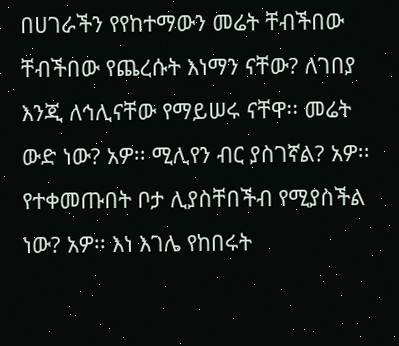በሀገራችን የየከተማውን መሬት ቸብችበው ቸብችበው የጨረሱት እነማን ናቸው? ለገበያ እንጂ ለኅሊናቸው የማይሠሩ ናቸዋ፡፡ መሬት ውድ ነው? አዎ፡፡ ሚሊየን ብር ያስገኛል? አዎ፡፡ የተቀመጡበት ቦታ ሊያስቸበችብ የሚያስችል ነው? አዎ፡፡ እነ እገሌ የከበሩት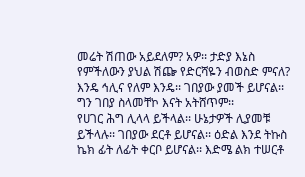መሬት ሽጠው አይደለም? አዎ፡፡ ታድያ እኔስ የምችለውን ያህል ሽጬ የድርሻዬን ብወስድ ምናለ? እንዴ ኅሊና የለም እንዴ፡፡ ገበያው ያመች ይሆናል፡፡ ግን ገበያ ስላመቸኮ እናት አትሸጥም፡፡
የሀገር ሕግ ሊላላ ይችላል፡፡ ሁኔታዎች ሊያመቹ ይችላሉ፡፡ ገበያው ደርቶ ይሆናል፡፡ ዕድል እንደ ትኩስ ኬክ ፊት ለፊት ቀርቦ ይሆናል፡፡ እድሜ ልክ ተሠርቶ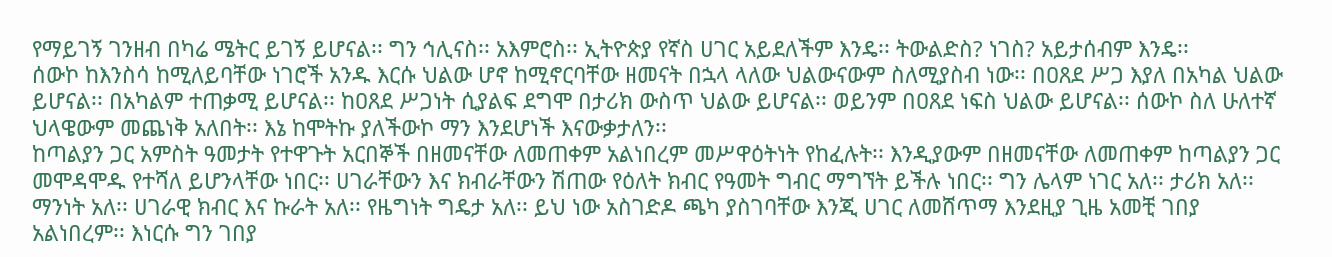የማይገኝ ገንዘብ በካሬ ሜትር ይገኝ ይሆናል፡፡ ግን ኅሊናስ፡፡ አእምሮስ፡፡ ኢትዮጵያ የኛስ ሀገር አይደለችም እንዴ፡፡ ትውልድስ? ነገስ? አይታሰብም እንዴ፡፡
ሰውኮ ከእንስሳ ከሚለይባቸው ነገሮች አንዱ እርሱ ህልው ሆኖ ከሚኖርባቸው ዘመናት በኋላ ላለው ህልውናውም ስለሚያስብ ነው፡፡ በዐጸደ ሥጋ እያለ በአካል ህልው ይሆናል፡፡ በአካልም ተጠቃሚ ይሆናል፡፡ ከዐጸደ ሥጋነት ሲያልፍ ደግሞ በታሪክ ውስጥ ህልው ይሆናል፡፡ ወይንም በዐጸደ ነፍስ ህልው ይሆናል፡፡ ሰውኮ ስለ ሁለተኛ ህላዌውም መጨነቅ አለበት፡፡ እኔ ከሞትኩ ያለችውኮ ማን እንደሆነች እናውቃታለን፡፡
ከጣልያን ጋር አምስት ዓመታት የተዋጉት አርበኞች በዘመናቸው ለመጠቀም አልነበረም መሥዋዕትነት የከፈሉት፡፡ እንዲያውም በዘመናቸው ለመጠቀም ከጣልያን ጋር መሞዳሞዱ የተሻለ ይሆንላቸው ነበር፡፡ ሀገራቸውን እና ክብራቸውን ሽጠው የዕለት ክብር የዓመት ግብር ማግኘት ይችሉ ነበር፡፡ ግን ሌላም ነገር አለ፡፡ ታሪክ አለ፡፡ ማንነት አለ፡፡ ሀገራዊ ክብር እና ኩራት አለ፡፡ የዜግነት ግዴታ አለ፡፡ ይህ ነው አስገድዶ ጫካ ያስገባቸው እንጂ ሀገር ለመሸጥማ እንደዚያ ጊዜ አመቺ ገበያ አልነበረም፡፡ እነርሱ ግን ገበያ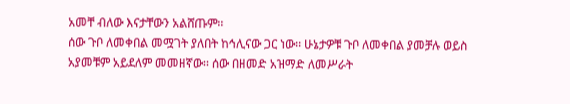አመቸ ብለው እናታቸውን አልሸጡም፡፡
ሰው ጉቦ ለመቀበል መሟገት ያለበት ከኅሊናው ጋር ነው፡፡ ሁኔታዎቹ ጉቦ ለመቀበል ያመቻሉ ወይስ አያመቹም አይደለም መመዘኛው፡፡ ሰው በዘመድ አዝማድ ለመሥራት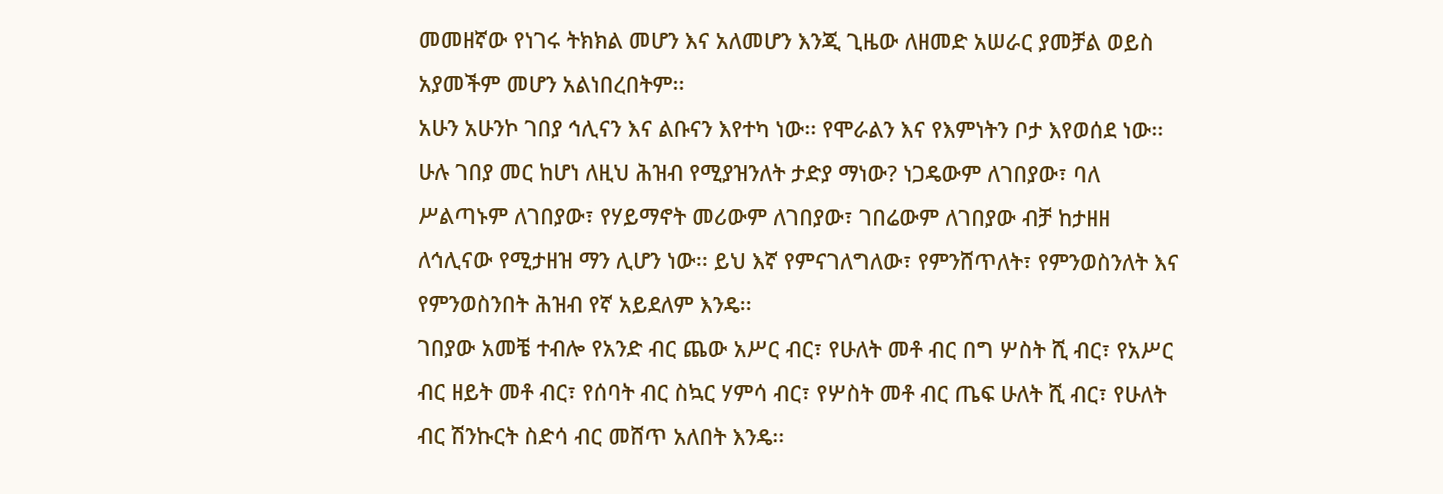መመዘኛው የነገሩ ትክክል መሆን እና አለመሆን እንጂ ጊዜው ለዘመድ አሠራር ያመቻል ወይስ አያመችም መሆን አልነበረበትም፡፡
አሁን አሁንኮ ገበያ ኅሊናን እና ልቡናን እየተካ ነው፡፡ የሞራልን እና የእምነትን ቦታ እየወሰደ ነው፡፡ ሁሉ ገበያ መር ከሆነ ለዚህ ሕዝብ የሚያዝንለት ታድያ ማነው? ነጋዴውም ለገበያው፣ ባለ ሥልጣኑም ለገበያው፣ የሃይማኖት መሪውም ለገበያው፣ ገበሬውም ለገበያው ብቻ ከታዘዘ ለኅሊናው የሚታዘዝ ማን ሊሆን ነው፡፡ ይህ እኛ የምናገለግለው፣ የምንሸጥለት፣ የምንወስንለት እና የምንወስንበት ሕዝብ የኛ አይደለም እንዴ፡፡
ገበያው አመቼ ተብሎ የአንድ ብር ጨው አሥር ብር፣ የሁለት መቶ ብር በግ ሦስት ሺ ብር፣ የአሥር ብር ዘይት መቶ ብር፣ የሰባት ብር ስኳር ሃምሳ ብር፣ የሦስት መቶ ብር ጤፍ ሁለት ሺ ብር፣ የሁለት ብር ሽንኩርት ስድሳ ብር መሸጥ አለበት እንዴ፡፡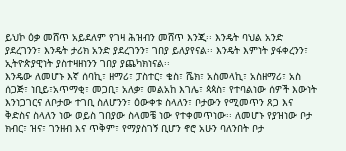ይህኮ ዕቃ መሸጥ አይደለም የገዛ ሕዝብን መሸጥ እንጂ፡፡ እንዴት ባህል አንድ ያደረገንን፣ እንዴት ታሪክ አንድ ያደረገንን፣ ገበያ ይለያየናል፡፡ እንዴት እምነት ያፋቀረንን፣ ኢትዮጵያዊነት ያስተዛዘነንን ገበያ ያጨካክነናል፡፡
እንዴው ለመሆኑ እኛ ሰባኪ፣ ዘማሪ፣ ፓስተር፣ ቄስ፣ ሼክ፣ አስመላኪ፣ አስዘማሪ፣ አስ ሰጋጅ፣ ነቢይ፣አጥማቂ፣ መጋቢ፣ አለቃ፣ መልአከ እገሌ፣ ጳጳስ፣ የተባልነው ሰዎች እውነት እንነጋገርና ለቦታው ተገቢ ስለሆንን፣ ዕውቀቱ ስላለን፣ ቦታውን የሚመጥን ጸጋ እና ቅድስና ስላለን ነው ወይስ ገበያው ስላመቼ ነው የተቀመጥነው፡፡ ለመሆኑ የያዝነው ቦታ ክብር፣ ዝና፣ ገንዘብ እና ጥቅም፣ የማያስገኝ ቢሆን ኖሮ አሁን ባለንበት ቦታ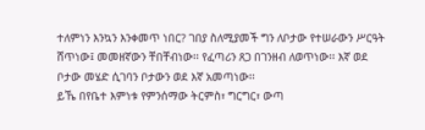ተለምነን እንኳን እንቀመጥ ነበር? ገበያ ስለሚያመች ግን ለቦታው የተሠራውን ሥርዓት ሸጥነው፤ መመዘኛውን ቸበቸብነው፡፡ የፈጣሪን ጸጋ በገንዘብ ለወጥነው፡፡ እኛ ወደ ቦታው መሄድ ሲገባን ቦታውን ወደ እኛ አመጣነው፡፡
ይኼ በየቤተ እምነቱ የምንሰማው ትርምስ፣ ግርግር፣ ውጣ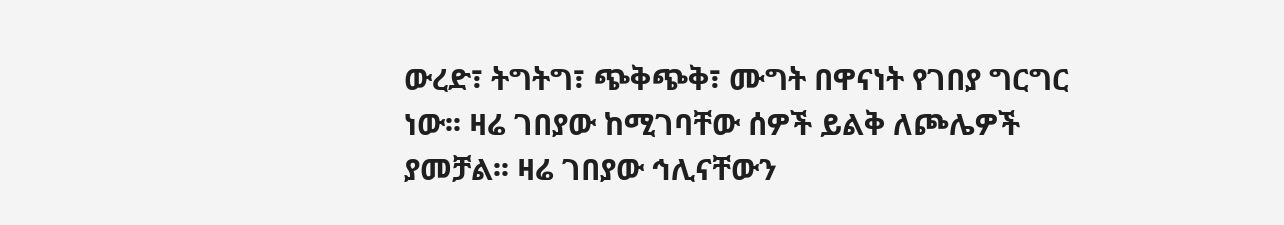ውረድ፣ ትግትግ፣ ጭቅጭቅ፣ ሙግት በዋናነት የገበያ ግርግር ነው፡፡ ዛሬ ገበያው ከሚገባቸው ሰዎች ይልቅ ለጮሌዎች ያመቻል፡፡ ዛሬ ገበያው ኅሊናቸውን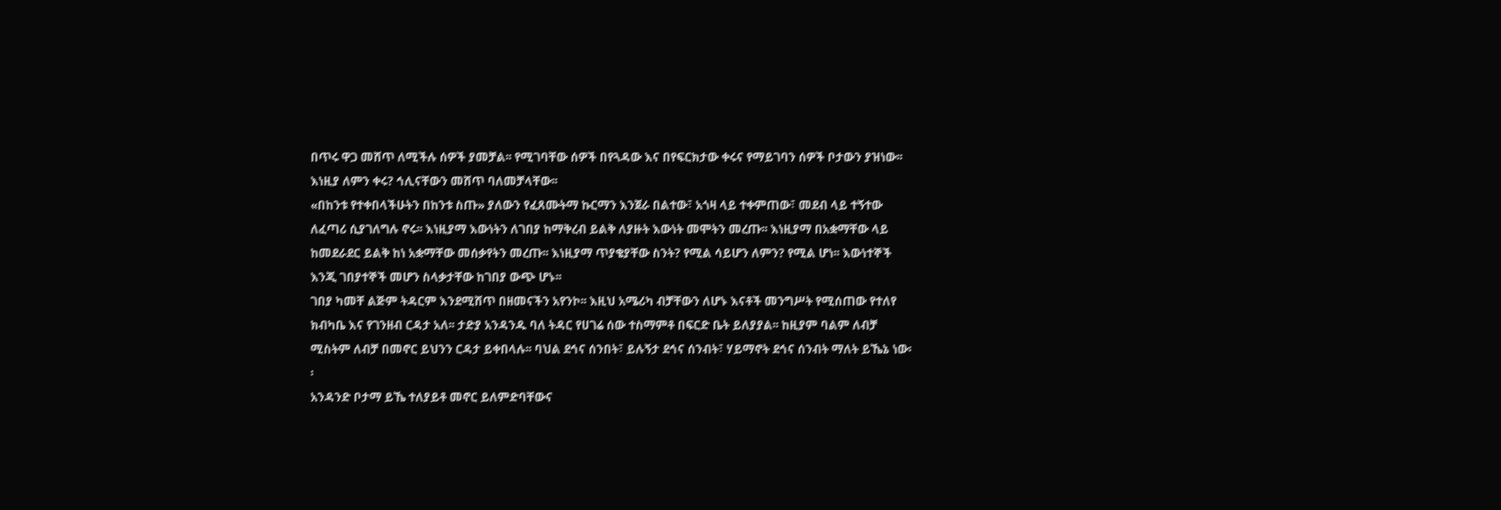በጥሩ ዋጋ መሸጥ ለሚችሉ ሰዎች ያመቻል፡፡ የሚገባቸው ሰዎች በየጓዳው እና በየፍርክታው ቀሩና የማይገባን ሰዎች ቦታውን ያዝነው፡፡ እነዚያ ለምን ቀሩ? ኅሊናቸውን መሸጥ ባለመቻላቸው፡፡
«በከንቱ የተቀበላችሁትን በከንቱ ስጡ» ያለውን የፈጸሙትማ ኩርማን እንጀራ በልተው፣ አጎዛ ላይ ተቀምጠው፣ መደብ ላይ ተኝተው ለፈጣሪ ሲያገለግሉ ኖሩ፡፡ እነዚያማ እውነትን ለገበያ ከማቅረብ ይልቅ ለያዙት እውነት መሞትን መረጡ፡፡ እነዚያማ በአቋማቸው ላይ ከመደራደር ይልቅ ከነ አቋማቸው መሰቃየትን መረጡ፡፡ እነዚያማ ጥያቄያቸው ስንት? የሚል ሳይሆን ለምን? የሚል ሆነ፡፡ እውነተኞች እንጂ ገበያተኞች መሆን ስላቃታቸው ከገበያ ውጭ ሆኑ፡፡
ገበያ ካመቸ ልጅም ትዳርም እንደሚሸጥ በዘመናችን አየንኮ፡፡ እዚህ አሜሪካ ብቻቸውን ለሆኑ እናቶች መንግሥት የሚሰጠው የተለየ ክብካቤ እና የገንዘብ ርዳታ አለ፡፡ ታድያ አንዳንዱ ባለ ትዳር የሀገሬ ሰው ተስማምቶ በፍርድ ቤት ይለያያል፡፡ ከዚያም ባልም ለብቻ ሚስትም ለብቻ በመኖር ይህንን ርዳታ ይቀበላሉ፡፡ ባህል ደኅና ሰንበት፣ ይሉኝታ ደኅና ሰንብት፣ ሃይማኖት ደኅና ሰንብት ማለት ይኼኔ ነው፡፡
አንዳንድ ቦታማ ይኼ ተለያይቶ መኖር ይለምድባቸውና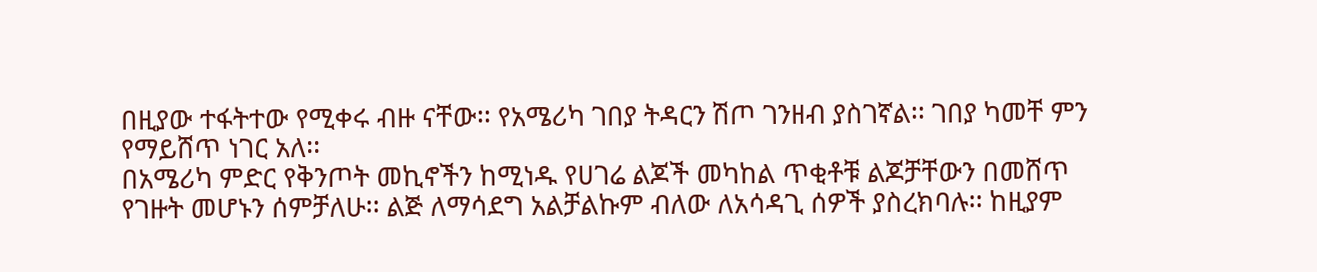በዚያው ተፋትተው የሚቀሩ ብዙ ናቸው፡፡ የአሜሪካ ገበያ ትዳርን ሽጦ ገንዘብ ያስገኛል፡፡ ገበያ ካመቸ ምን የማይሸጥ ነገር አለ፡፡
በአሜሪካ ምድር የቅንጦት መኪኖችን ከሚነዱ የሀገሬ ልጆች መካከል ጥቂቶቹ ልጆቻቸውን በመሸጥ የገዙት መሆኑን ሰምቻለሁ፡፡ ልጅ ለማሳደግ አልቻልኩም ብለው ለአሳዳጊ ሰዎች ያስረክባሉ፡፡ ከዚያም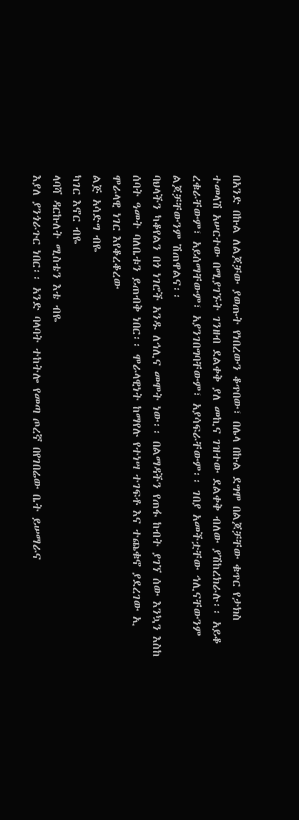በአንድ በኩል ለልጆቻው ያወጡት የነበረውን ቆጥበው፣ በሌላ በኩል ደግሞ በልጆቻቸው ቁጥር የታክስ ተመላሽ አሠርተው በሚያገኙት ገንዘብ ደልቀቅ ያለ መኪና ገዝተው ደልቀቅ ብለው ያሽከረክራሉ፡፡ አይቆ ረቁራቸውም፣ አይሰማቸውም፣ አያንገበግባቸውም፣ አያሳፍራቸውም፡፡ ገበያ አመችቷቸው ኅሊናቸውንም ልጆቻቸውንም ሽጠዋልና፡፡
ባህላችን ካቆየልን በጎ ነገሮች አንዱ ለኅሊና መሞት ነው፡፡ በልማዳችን የጠፋ ከብት ያገኘ ሰው እንኳን እስከ ሰባት ዓመት ባለቤቱን ይጠብቅ ነበር፡፡ ሞራላዊነት ከማየሉ የተነሣ ተገፍቶ እና ተጨቁኖ ያደረገው ኢ ሞራላዊ ነገር እየቆረቆረው
ልጅ አሳድግ ብዬ
ካገር እኖር ብዬ
ላባሻ ዳርኩለት ሚስቴን እቴ ብዬ
እያለ ያንጎራጉር ነበር፡፡ አንድ ባላባት ተከትሎ የመጣ ጦረኛ በየገበሬው ቤት ይሠማራና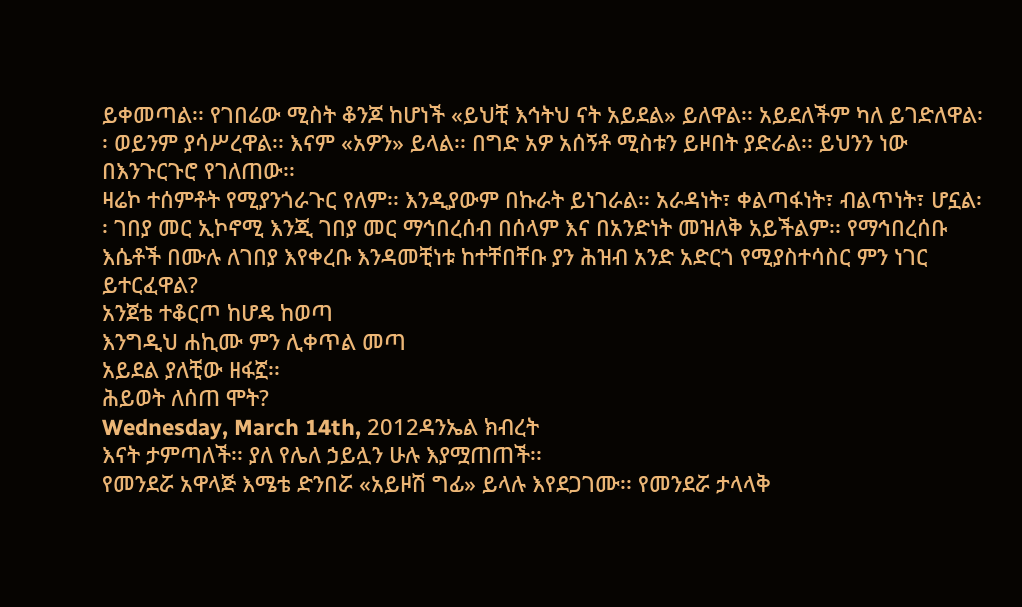ይቀመጣል፡፡ የገበሬው ሚስት ቆንጆ ከሆነች «ይህቺ እኅትህ ናት አይደል» ይለዋል፡፡ አይደለችም ካለ ይገድለዋል፡፡ ወይንም ያሳሥረዋል፡፡ እናም «አዎን» ይላል፡፡ በግድ አዎ አሰኝቶ ሚስቱን ይዞበት ያድራል፡፡ ይህንን ነው በእንጉርጉሮ የገለጠው፡፡
ዛሬኮ ተሰምቶት የሚያንጎራጉር የለም፡፡ እንዲያውም በኩራት ይነገራል፡፡ አራዳነት፣ ቀልጣፋነት፣ ብልጥነት፣ ሆኗል፡፡ ገበያ መር ኢኮኖሚ እንጂ ገበያ መር ማኅበረሰብ በሰላም እና በአንድነት መዝለቅ አይችልም፡፡ የማኅበረሰቡ እሴቶች በሙሉ ለገበያ እየቀረቡ እንዳመቺነቱ ከተቸበቸቡ ያን ሕዝብ አንድ አድርጎ የሚያስተሳስር ምን ነገር ይተርፈዋል?
አንጀቴ ተቆርጦ ከሆዴ ከወጣ
እንግዲህ ሐኪሙ ምን ሊቀጥል መጣ
አይደል ያለቺው ዘፋኟ፡፡
ሕይወት ለሰጠ ሞት?
Wednesday, March 14th, 2012ዳንኤል ክብረት
እናት ታምጣለች፡፡ ያለ የሌለ ኃይሏን ሁሉ እያሟጠጠች፡፡
የመንደሯ አዋላጅ እሜቴ ድንበሯ «አይዞሽ ግፊ» ይላሉ እየደጋገሙ፡፡ የመንደሯ ታላላቅ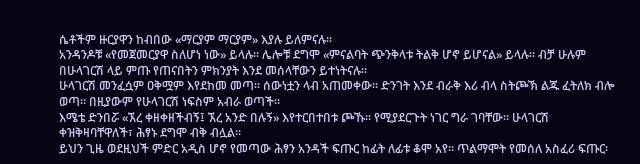ሴቶችም ዙርያዋን ከብበው «ማርያም ማርያም» እያሉ ይለምናሉ፡፡
አንዳንዶቹ «የመጀመርያዋ ስለሆነ ነው» ይላሉ፡፡ ሌሎቹ ደግሞ «ምናልባት ጭንቅላቱ ትልቅ ሆኖ ይሆናል» ይላሉ፡፡ ብቻ ሁሉም በሁላገርሽ ላይ ምጡ የጠናበትን ምክንያት እንደ መሰላቸውን ይተነትናሉ፡፡
ሁላገርሽ መንፈሷም ዐቅሟም እየደከመ መጣ፡፡ ሰውነቷን ላብ አጠመቀው፡፡ ድንገት እንደ ብራቅ እሪ ብላ ስትጮኽ ልጁ ፈትለክ ብሎ ወጣ፡፡ በዚያውም የሁላገርሽ ነፍስም አብራ ወጣች፡፡
እሜቴ ድንበሯ «ኧረ ቀዘቀዘችብኝ፤ ኧረ አንድ በሉኝ» እየተርበተበቱ ጮኹ፡፡ የሚያደርጉት ነገር ግራ ገባቸው፡፡ ሁላገርሽ ቀዝቅዛባቸዋለች፣ ሕፃኑ ደግሞ ብቅ ብሏል፡፡
ይህን ጊዜ ወደዚህች ምድር አዲስ ሆኖ የመጣው ሕፃን አንዳች ፍጡር ከፊት ለፊቱ ቆሞ አየ፡፡ ጥልማሞት የመሰለ አስፈሪ ፍጡር፡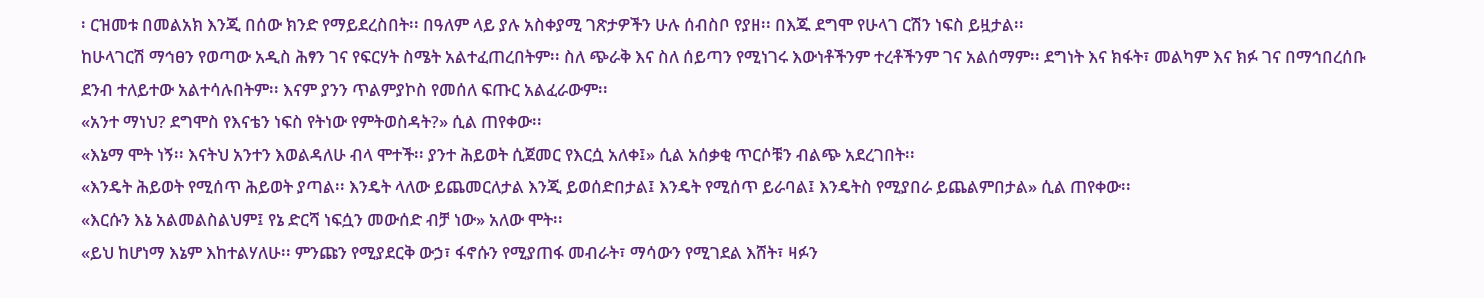፡ ርዝመቱ በመልአክ እንጂ በሰው ክንድ የማይደረስበት፡፡ በዓለም ላይ ያሉ አስቀያሚ ገጽታዎችን ሁሉ ሰብስቦ የያዘ፡፡ በእጁ ደግሞ የሁላገ ርሽን ነፍስ ይዟታል፡፡
ከሁላገርሽ ማኅፀን የወጣው አዲስ ሕፃን ገና የፍርሃት ስሜት አልተፈጠረበትም፡፡ ስለ ጭራቅ እና ስለ ሰይጣን የሚነገሩ እውነቶችንም ተረቶችንም ገና አልሰማም፡፡ ደግነት እና ክፋት፣ መልካም እና ክፉ ገና በማኅበረሰቡ ደንብ ተለይተው አልተሳሉበትም፡፡ እናም ያንን ጥልምያኮስ የመሰለ ፍጡር አልፈራውም፡፡
«አንተ ማነህ? ደግሞስ የእናቴን ነፍስ የትነው የምትወስዳት?» ሲል ጠየቀው፡፡
«እኔማ ሞት ነኝ፡፡ እናትህ አንተን እወልዳለሁ ብላ ሞተች፡፡ ያንተ ሕይወት ሲጀመር የእርሷ አለቀ፤» ሲል አሰቃቂ ጥርሶቹን ብልጭ አደረገበት፡፡
«እንዴት ሕይወት የሚሰጥ ሕይወት ያጣል፡፡ እንዴት ላለው ይጨመርለታል እንጂ ይወሰድበታል፤ እንዴት የሚሰጥ ይራባል፤ እንዴትስ የሚያበራ ይጨልምበታል» ሲል ጠየቀው፡፡
«እርሱን እኔ አልመልስልህም፤ የኔ ድርሻ ነፍሷን መውሰድ ብቻ ነው» አለው ሞት፡፡
«ይህ ከሆነማ እኔም እከተልሃለሁ፡፡ ምንጩን የሚያደርቅ ውኃ፣ ፋኖሱን የሚያጠፋ መብራት፣ ማሳውን የሚገደል እሸት፣ ዛፉን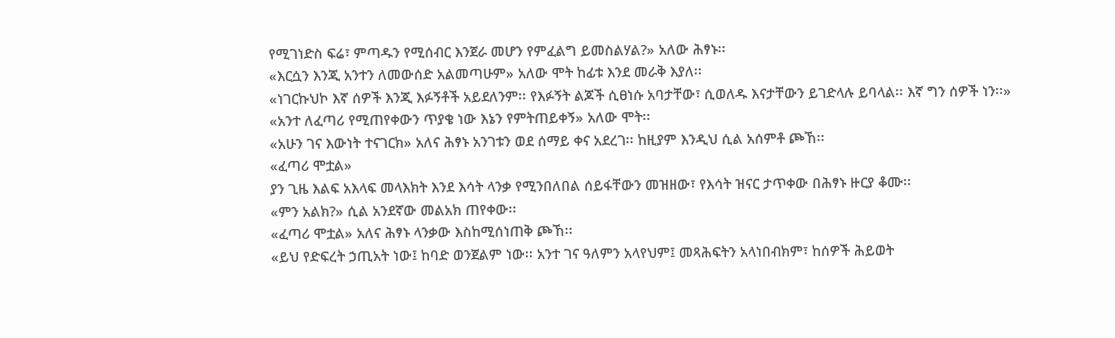የሚገነድስ ፍሬ፣ ምጣዱን የሚሰብር እንጀራ መሆን የምፈልግ ይመስልሃል?» አለው ሕፃኑ፡፡
«እርሷን እንጂ አንተን ለመውሰድ አልመጣሁም» አለው ሞት ከፊቱ እንደ መራቅ እያለ፡፡
«ነገርኩህኮ እኛ ሰዎች እንጂ እፉኝቶች አይደለንም፡፡ የእፉኝት ልጆች ሲፀነሱ አባታቸው፣ ሲወለዱ እናታቸውን ይገድላሉ ይባላል፡፡ እኛ ግን ሰዎች ነን፡፡»
«አንተ ለፈጣሪ የሚጠየቀውን ጥያቄ ነው እኔን የምትጠይቀኝ» አለው ሞት፡፡
«አሁን ገና እውነት ተናገርክ» አለና ሕፃኑ አንገቱን ወደ ሰማይ ቀና አደረገ፡፡ ከዚያም እንዲህ ሲል አሰምቶ ጮኸ፡፡
«ፈጣሪ ሞቷል»
ያን ጊዜ እልፍ አእላፍ መላእክት እንደ እሳት ላንቃ የሚንበለበል ሰይፋቸውን መዝዘው፣ የእሳት ዝናር ታጥቀው በሕፃኑ ዙርያ ቆሙ፡፡
«ምን አልክ?» ሲል አንደኛው መልአክ ጠየቀው፡፡
«ፈጣሪ ሞቷል» አለና ሕፃኑ ላንቃው እስከሚሰነጠቅ ጮኸ፡፡
«ይህ የድፍረት ኃጢአት ነው፤ ከባድ ወንጀልም ነው፡፡ አንተ ገና ዓለምን አላየህም፤ መጻሕፍትን አላነበብክም፣ ከሰዎች ሕይወት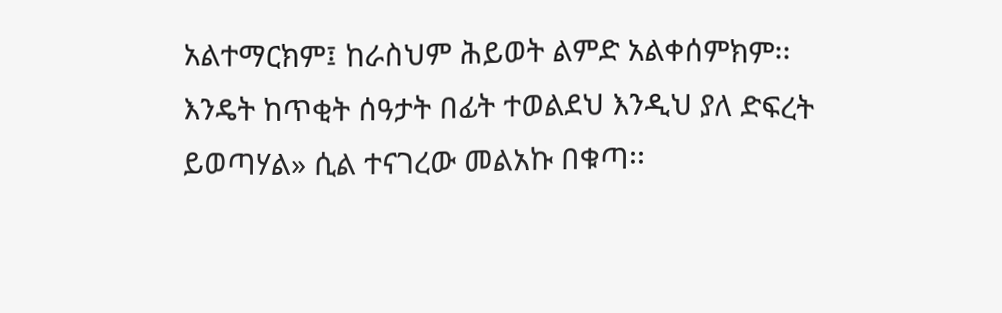አልተማርክም፤ ከራስህም ሕይወት ልምድ አልቀሰምክም፡፡ እንዴት ከጥቂት ሰዓታት በፊት ተወልደህ እንዲህ ያለ ድፍረት ይወጣሃል» ሲል ተናገረው መልአኩ በቁጣ፡፡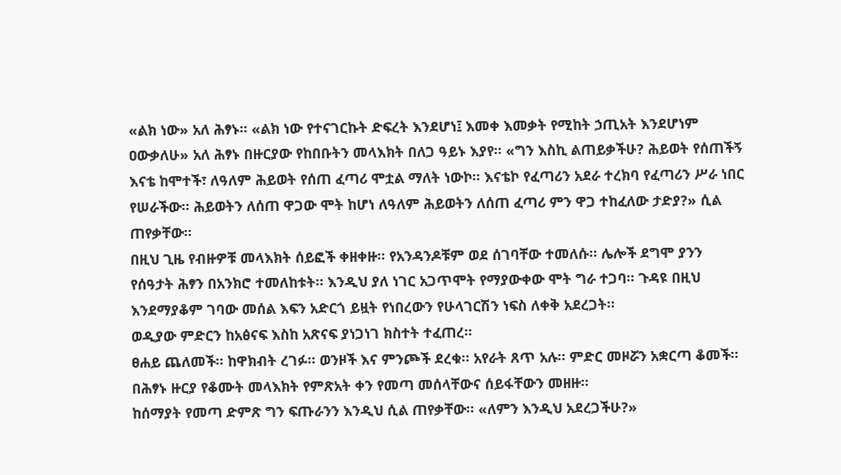«ልክ ነው» አለ ሕፃኑ፡፡ «ልክ ነው የተናገርኩት ድፍረት እንደሆነ፤ እመቀ እመቃት የሚከት ኃጢአት እንደሆነም ዐውቃለሁ» አለ ሕፃኑ በዙርያው የከበቡትን መላእክት በለጋ ዓይኑ እያየ፡፡ «ግን እስኪ ልጠይቃችሁ? ሕይወት የሰጠችኝ እናቴ ከሞተች፣ ለዓለም ሕይወት የሰጠ ፈጣሪ ሞቷል ማለት ነውኮ፡፡ እናቴኮ የፈጣሪን አደራ ተረክባ የፈጣሪን ሥራ ነበር የሠራችው፡፡ ሕይወትን ለሰጠ ዋጋው ሞት ከሆነ ለዓለም ሕይወትን ለሰጠ ፈጣሪ ምን ዋጋ ተከፈለው ታድያ?» ሲል ጠየቃቸው፡፡
በዚህ ጊዜ የብዙዎቹ መላእክት ሰይፎች ቀዘቀዙ፡፡ የአንዳንዶቹም ወደ ሰገባቸው ተመለሱ፡፡ ሌሎች ደግሞ ያንን የሰዓታት ሕፃን በአንክሮ ተመለከቱት፡፡ እንዲህ ያለ ነገር አጋጥሞት የማያውቀው ሞት ግራ ተጋባ፡፡ ጉዳዩ በዚህ እንደማያቆም ገባው መሰል እፍን አድርጎ ይዟት የነበረውን የሁላገርሽን ነፍስ ለቀቅ አደረጋት፡፡
ወዲያው ምድርን ከአፅናፍ እስከ አጽናፍ ያነጋነገ ክስተት ተፈጠረ፡፡
ፀሐይ ጨለመች፡፡ ከዋክብት ረገፉ፡፡ ወንዞች እና ምንጮች ደረቁ፡፡ አየራት ጸጥ አሉ፡፡ ምድር መዞሯን አቋርጣ ቆመች፡፡ በሕፃኑ ዙርያ የቆሙት መላእክት የምጽአት ቀን የመጣ መሰላቸውና ሰይፋቸውን መዘዙ፡፡
ከሰማያት የመጣ ድምጽ ግን ፍጡራንን እንዲህ ሲል ጠየቃቸው፡፡ «ለምን እንዲህ አደረጋችሁ?»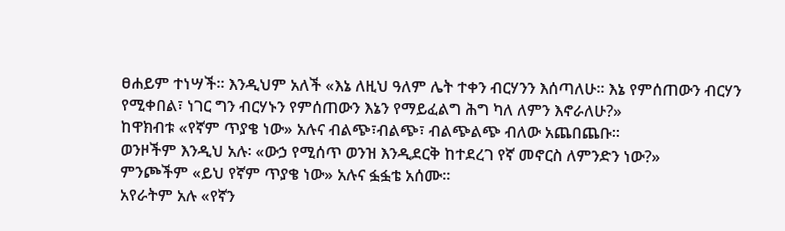ፀሐይም ተነሣች፡፡ እንዲህም አለች «እኔ ለዚህ ዓለም ሌት ተቀን ብርሃንን እሰጣለሁ፡፡ እኔ የምሰጠውን ብርሃን የሚቀበል፣ ነገር ግን ብርሃኑን የምሰጠውን እኔን የማይፈልግ ሕግ ካለ ለምን እኖራለሁ?»
ከዋክብቱ «የኛም ጥያቄ ነው» አሉና ብልጭ፣ብልጭ፣ ብልጭልጭ ብለው አጨበጨቡ፡፡
ወንዞችም እንዲህ አሉ፡ «ውኃ የሚሰጥ ወንዝ እንዲደርቅ ከተደረገ የኛ መኖርስ ለምንድን ነው?»
ምንጮችም «ይህ የኛም ጥያቄ ነው» አሉና ፏፏቴ አሰሙ፡፡
አየራትም አሉ «የኛን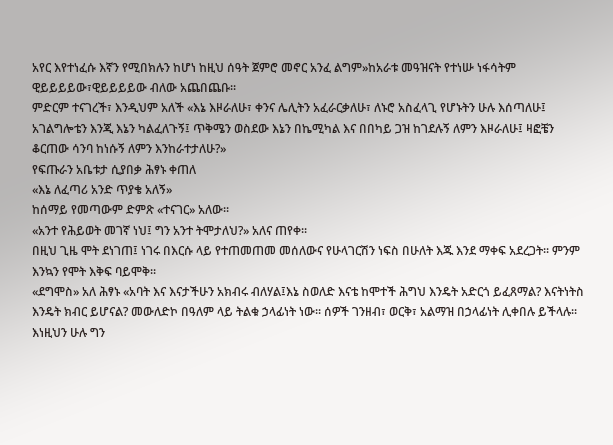አየር እየተነፈሱ እኛን የሚበክሉን ከሆነ ከዚህ ሰዓት ጀምሮ መኖር አንፈ ልግም»ከአራቱ መዓዝናት የተነሡ ነፋሳትም ዊይይይይው፣ዊይይይይው ብለው አጨበጨቡ፡፡
ምድርም ተናገረች፣ እንዲህም አለች «እኔ እዞራለሁ፣ ቀንና ሌሊትን አፈራርቃለሁ፣ ለኑሮ አስፈላጊ የሆኑትን ሁሉ እሰጣለሁ፤ አገልግሎቴን እንጂ እኔን ካልፈለጉኝ፤ ጥቅሜን ወስደው እኔን በኬሚካል እና በበካይ ጋዝ ከገደሉኝ ለምን እዞራለሁ፤ ዛፎቼን ቆርጠው ሳንባ ከነሱኝ ለምን እንከራተታለሁ?»
የፍጡራን አቤቱታ ሲያበቃ ሕፃኑ ቀጠለ
«እኔ ለፈጣሪ አንድ ጥያቄ አለኝ»
ከሰማይ የመጣውም ድምጽ «ተናገር» አለው፡፡
«አንተ የሕይወት መገኛ ነህ፤ ግን አንተ ትሞታለህ?» አለና ጠየቀ፡፡
በዚህ ጊዜ ሞት ደነገጠ፤ ነገሩ በእርሱ ላይ የተጠመጠመ መሰለውና የሁላገርሽን ነፍስ በሁለት እጁ እንደ ማቀፍ አደረጋት፡፡ ምንም እንኳን የሞት እቅፍ ባይሞቅ፡፡
«ደግሞስ» አለ ሕፃኑ «አባት እና እናታችሁን አክብሩ ብለሃል፤እኔ ስወለድ እናቴ ከሞተች ሕግህ እንዴት አድርጎ ይፈጸማል? እናትነትስ እንዴት ክብር ይሆናል? መውለድኮ በዓለም ላይ ትልቁ ኃላፊነት ነው፡፡ ሰዎች ገንዘብ፣ ወርቅ፣ አልማዝ በኃላፊነት ሊቀበሉ ይችላሉ፡፡ እነዚህን ሁሉ ግን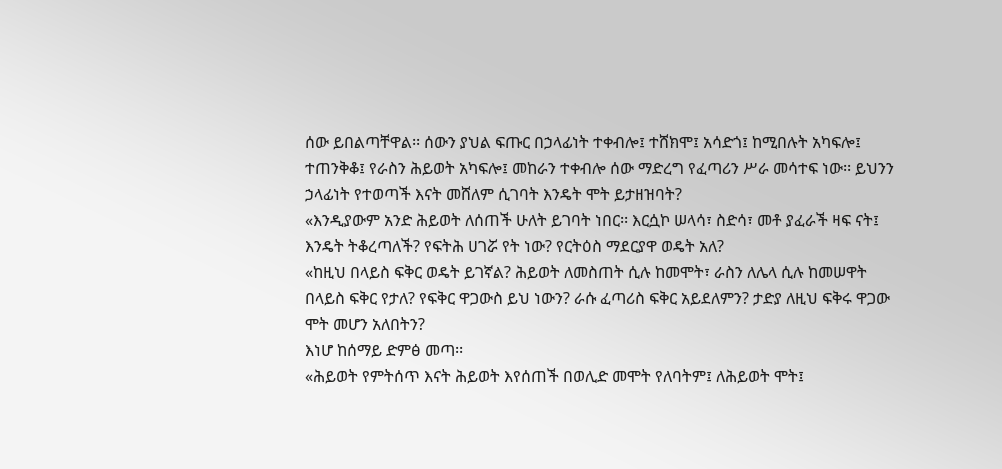ሰው ይበልጣቸዋል፡፡ ሰውን ያህል ፍጡር በኃላፊነት ተቀብሎ፤ ተሸክሞ፤ አሳድጎ፤ ከሚበሉት አካፍሎ፤ ተጠንቅቆ፤ የራስን ሕይወት አካፍሎ፤ መከራን ተቀብሎ ሰው ማድረግ የፈጣሪን ሥራ መሳተፍ ነው፡፡ ይህንን ኃላፊነት የተወጣች እናት መሸለም ሲገባት እንዴት ሞት ይታዘዝባት?
«እንዲያውም አንድ ሕይወት ለሰጠች ሁለት ይገባት ነበር፡፡ እርሷኮ ሠላሳ፣ ስድሳ፣ መቶ ያፈራች ዛፍ ናት፤ እንዴት ትቆረጣለች? የፍትሕ ሀገሯ የት ነው? የርትዕስ ማደርያዋ ወዴት አለ?
«ከዚህ በላይስ ፍቅር ወዴት ይገኛል? ሕይወት ለመስጠት ሲሉ ከመሞት፣ ራስን ለሌላ ሲሉ ከመሠዋት በላይስ ፍቅር የታለ? የፍቅር ዋጋውስ ይህ ነውን? ራሱ ፈጣሪስ ፍቅር አይደለምን? ታድያ ለዚህ ፍቅሩ ዋጋው ሞት መሆን አለበትን?
እነሆ ከሰማይ ድምፅ መጣ፡፡
«ሕይወት የምትሰጥ እናት ሕይወት እየሰጠች በወሊድ መሞት የለባትም፤ ለሕይወት ሞት፤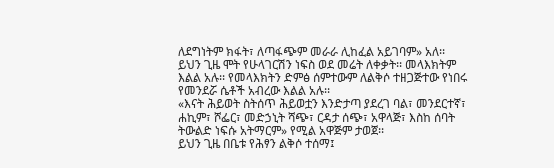ለደግነትም ክፋት፣ ለጣፋጭም መራራ ሊከፈል አይገባም» አለ፡፡
ይህን ጊዜ ሞት የሁላገርሽን ነፍስ ወደ መሬት ለቀቃት፡፡ መላእክትም እልል አሉ፡፡ የመላእክትን ድምፅ ሰምተውም ለልቅሶ ተዘጋጅተው የነበሩ የመንደሯ ሴቶች አብረው እልል አሉ፡፡
«እናት ሕይወት ስትሰጥ ሕይወቷን እንድታጣ ያደረገ ባል፣ መንደርተኛ፣ ሐኪም፣ ሾፌር፣ መድኃኒት ሻጭ፣ ርዳታ ሰጭ፣ አዋላጅ፣ እስከ ሰባት ትውልድ ነፍሱ አትማርም» የሚል አዋጅም ታወጀ፡፡
ይህን ጊዜ በቤቱ የሕፃን ልቅሶ ተሰማ፤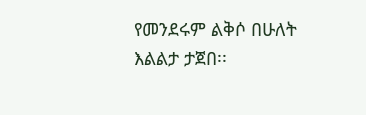የመንደሩም ልቅሶ በሁለት እልልታ ታጀበ፡፡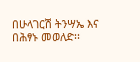በሁላገርሽ ትንሣኤ እና በሕፃኑ መወለድ፡፡